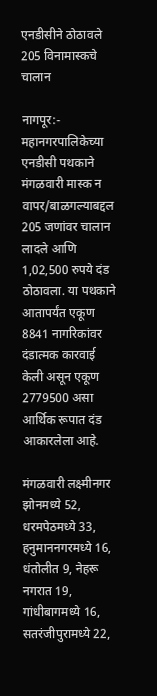एनडीसीने ठोठावले 205 विनामास्कचे चालान

नागपूर:- महानगरपालिकेच्या एनडीसी पथकाने मंगळवारी मास्क न वापर/बाळगल्याबद्दल 205 जणांवर चालान लादले आणि 1,02,500 रुपये दंड ठोठावला. या पथकाने आतापर्यंत एकूण 8841 नागरिकांवर दंडात्मक कारवाई केली असून एकूण 2779500 असा आर्थिक रूपात दंड आकारलेला आहे.

मंगळवारी लक्ष्मीनगर झोनमध्ये 52, धरमपेठमध्ये 33, हनुमाननगरमध्ये 16, धंतोलीत 9, नेहरू नगरात 19, गांधीबागमध्ये 16, सतरंजीपुरामध्ये 22,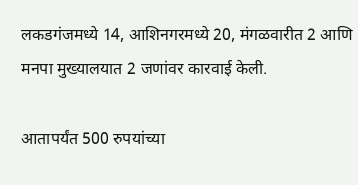लकडगंजमध्ये 14, आशिनगरमध्ये 20, मंगळवारीत 2 आणि मनपा मुख्यालयात 2 जणांवर कारवाई केली.

आतापर्यंत 500 रुपयांच्या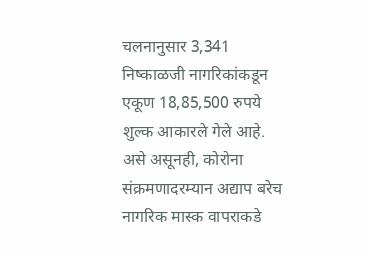चलनानुसार 3,341 निष्काळजी नागरिकांकडून एकूण 18,85,500 रुपये शुल्क आकारले गेले आहे. असे असूनही, कोरोना संक्रमणादरम्यान अद्याप बरेच नागरिक मास्क वापराकडे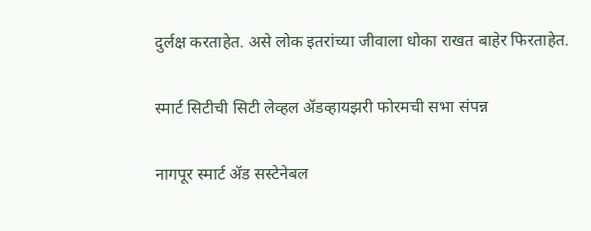दुर्लक्ष करताहेत. असे लोक इतरांच्या जीवाला धोका राखत बाहेर फिरताहेत.

स्मार्ट सिटीची सिटी लेव्हल ॲडव्हायझरी फोरमची सभा संपन्न

नागपूर स्मार्ट ॲड सस्टेनेबल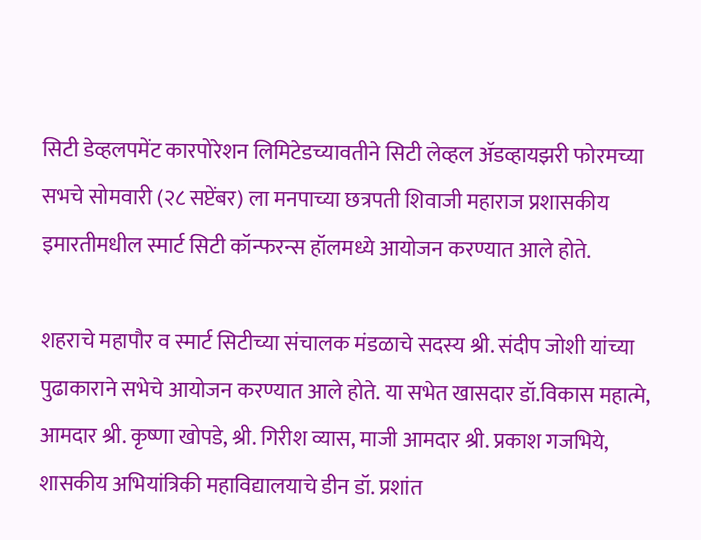सिटी डेव्हलपमेंट कारपोरेशन लिमिटेडच्यावतीने सिटी लेव्हल ॲडव्हायझरी फोरमच्या सभचे सोमवारी (२८ सप्टेंबर) ला मनपाच्या छत्रपती शिवाजी महाराज प्रशासकीय इमारतीमधील स्मार्ट सिटी कॉन्फरन्स हॉलमध्ये आयोजन करण्यात आले होते.

शहराचे महापौर व स्मार्ट सिटीच्या संचालक मंडळाचे सदस्य श्री. संदीप जोशी यांच्या पुढाकाराने सभेचे आयोजन करण्यात आले होते. या सभेत खासदार डॉ.विकास महात्मे, आमदार श्री. कृष्णा खोपडे, श्री. गिरीश व्यास, माजी आमदार श्री. प्रकाश गजभिये, शासकीय अभियांत्रिकी महाविद्यालयाचे डीन डॉ. प्रशांत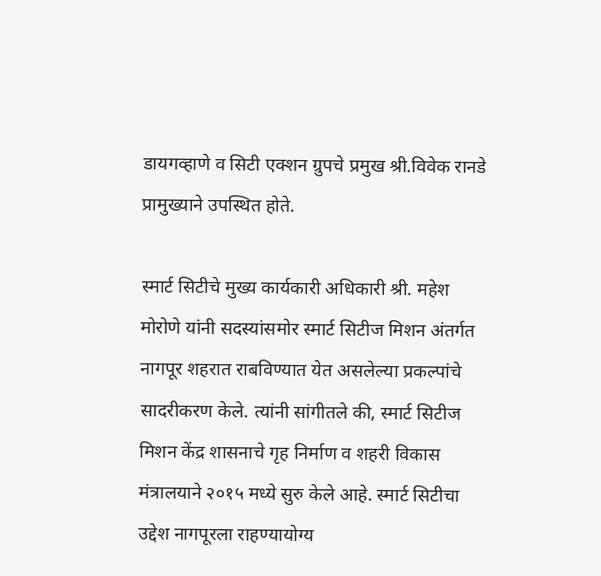डायगव्हाणे व सिटी एक्शन ग्रुपचे प्रमुख श्री.विवेक रानडे प्रामुख्याने उपस्थित होते.

स्मार्ट सिटीचे मुख्य कार्यकारी अधिकारी श्री. महेश मोरोणे यांनी सदस्यांसमोर स्मार्ट सिटीज मिशन अंतर्गत नागपूर शहरात राबविण्यात येत असलेल्या प्रकल्पांचे सादरीकरण केले. त्यांनी सांगीतले की, स्मार्ट सिटीज मिशन केंद्र शासनाचे गृह निर्माण व शहरी विकास मंत्रालयाने २०१५ मध्ये सुरु केले आहे. स्मार्ट सिटीचा उद्देश नागपूरला राहण्यायोग्य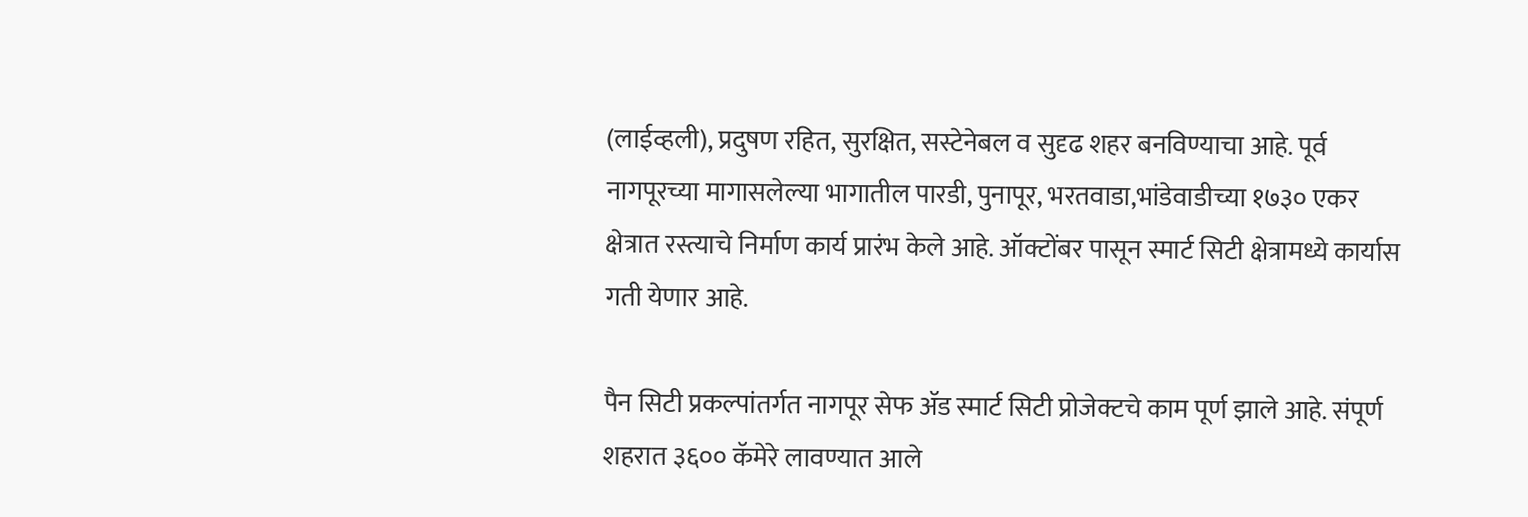(लाईव्हली), प्रदुषण रहित, सुरक्षित, सस्टेनेबल व सुदृढ शहर बनविण्याचा आहे. पूर्व नागपूरच्या मागासलेल्या भागातील पारडी, पुनापूर, भरतवाडा,भांडेवाडीच्या १७३० एकर क्षेत्रात रस्त्याचे निर्माण कार्य प्रारंभ केले आहे. ऑक्टोंबर पासून स्मार्ट सिटी क्षेत्रामध्ये कार्यास गती येणार आहे.

पैन सिटी प्रकल्पांतर्गत नागपूर सेफ ॲड स्मार्ट सिटी प्रोजेक्टचे काम पूर्ण झाले आहे. संपूर्ण शहरात ३६०० कॅमेरे लावण्यात आले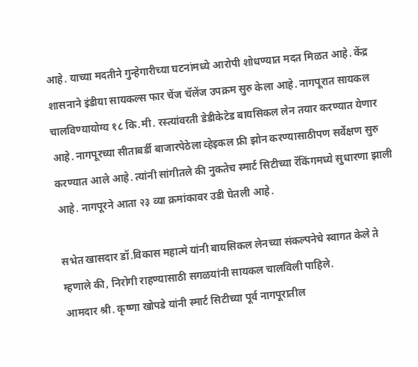आहे. याच्या मदतीने गुन्हेगारीच्या घटनांमध्ये आरोपी शोधण्यात मदत ‍मिळत आहे. केंद्र शासनाने इंडीया सायकल्स फार चेंज चॅलेंज उपक्रम सुरु केला आहे. नागपूरात सायकल चालविण्यायोग्य १८ कि.मी. रस्त्यांवरती डेडीकेटेड बायसिकल लेन तयार करण्यात येणार आहे. नागपूरच्या सीताबर्डी बाजारपेठेला व्हेइकल फ्री झोन करण्यासाठीपण सर्वेक्षण सुरु करण्यात आले आहे. त्यांनी सांगीतले की नुकतेच स्मार्ट सिटीच्या रॅकिंगमध्ये सुधारणा झाली आहे. नागपूरने आता २३ व्या क्रमांकावर उडी घेतली आहे.

सभेत खासदार डॉ.विकास महात्मे यांनी बायसिकल लेनच्या संकल्पनेचे स्वागत केले ते म्हणाले की, निरोगी राहण्यासाठी सगळयांनी सायकल चालविली पाहिले.
आमदार श्री. कृष्णा खोपडे यांनी स्मार्ट सिटीच्या पूर्व नागपूरातील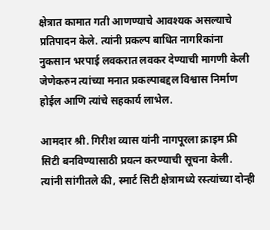क्षेत्रात कामात गती आणण्याचे आवश्यक असल्याचे प्रतिपादन केले. त्यांनी प्रकल्प बाधित नागरिकांना नुकसान भरपाई लवकरात लवकर देण्याची मागणी केली जेणेकरुन त्यांच्या मनात प्रकल्पाबद्दल विश्वास निर्माण होईल आणि त्यांचे सहकार्य लाभेल.

आमदार श्री. गिरीश व्यास यांनी नागपूरला क्राइम फ्री सिटी बनविण्यासाठी प्रयत्न करण्याची सूचना केली. त्यांनी सांगीतले की, स्मार्ट सिटी क्षेत्रामध्ये रस्त्यांच्या दोन्ही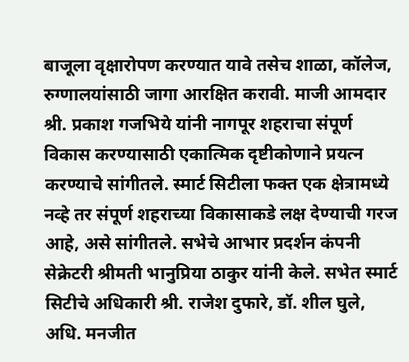बाजूला वृक्षारोपण करण्यात यावे तसेच शाळा, कॉलेज, रुग्णालयांसाठी जागा आरक्षित करावी. माजी आमदार श्री. प्रकाश गजभिये यांनी नागपूर शहराचा संपूर्ण विकास करण्यासाठी एकात्मिक दृष्टीकोणाने प्रयत्न करण्याचे सांगीतले. स्मार्ट सिटीला फक्त एक क्षेत्रामध्ये नव्हे तर संपूर्ण शहराच्या विकासाकडे लक्ष देण्याची गरज आहे, असे सांगीतले. सभेचे आभार प्रदर्शन कंपनी सेक्रेटरी श्रीमती भानुप्रिया ठाकुर यांनी केले. सभेत स्मार्ट सिटीचे अधिकारी श्री. राजेश दुफारे, डॉ. शील घुले, अधि. मनजीत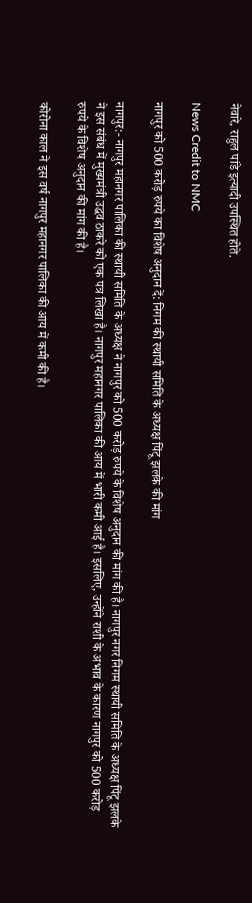नेवारे, राहुल पांडे इत्यादी उपस्थित होते.

News Credit to NMC

नागपुर को 500 करोड़ रुपये का विशेष अनुदान दें: निगम की स्थायी समिति के अध्यक्ष पिंटू झलके की मांग

नागपुर:- नागपुर महानगर पालिका की स्थायी समिति के अध्यक्ष ने नागपुर को 500 करोड़ रुपये के विशेष अनुदान की मांग की है। नागपुर नगर निगम स्थायी समिति के अध्यक्ष पिंटू झलके ने इस संबंध में मुख्यमंत्री उद्धव ठाकरे को एक पत्र लिखा है। नागपुर महानगर पालिका की आय में भारी कमी आई है। इसलिए, उन्होंने राशी के अभाव के कारण नागपुर को 500 करोड़ रुपये के विशेष अनुदान की मांग की है।

कोरोना काल ने इस वर्ष नागपुर महानगर पालिका की आय में कमी की है।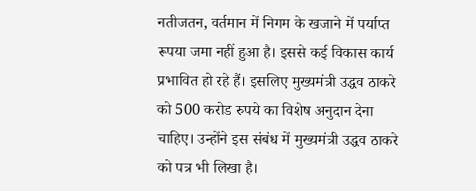नतीजतन, वर्तमान में निगम के खजाने में पर्याप्त रूपया जमा नहीं हुआ है। इससे कई विकास कार्य प्रभावित हो रहे हैं। इसलिए मुख्यमंत्री उद्धव ठाकरे को 500 करोड रुपये का विशेष अनुदान देना चाहिए। उन्होंने इस संबंध में मुख्यमंत्री उद्धव ठाकरे को पत्र भी लिखा है।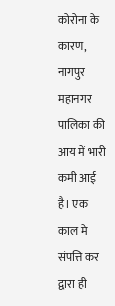कोरोना के कारण, नागपुर महानगर पालिका की आय में भारी कमी आई है। एक काल मे संपत्ति कर द्वारा ही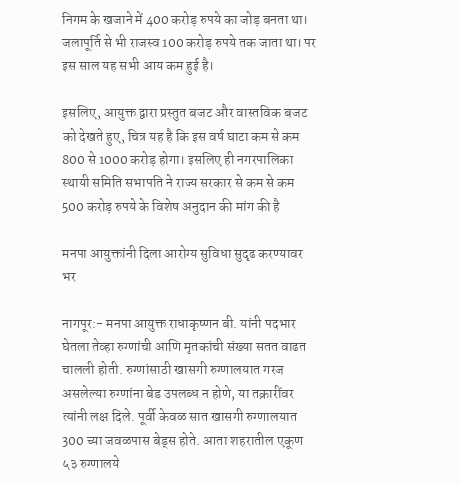निगम के खजाने में 400 करोड़ रुपये का जोड़ बनता था। जलापूर्ति से भी राजस्व 100 करोड़ रुपये तक जाता था। पर इस साल यह सभी आय कम हुई है।

इसलिए, आयुक्त द्वारा प्रस्तुत बजट और वास्तविक बजट को देखते हुए, चित्र यह है कि इस वर्ष घाटा कम से कम 800 से 1000 करोड़ होगा। इसलिए ही नगरपालिका स्थायी समिति सभापति ने राज्य सरकार से कम से कम 500 करोड़ रुपये के विशेष अनुदान की मांग की है‌‌

मनपा आयुक्तांनी दिला आरोग्य सुविधा सुदृढ करण्यावर भर

नागपूर:- मनपा आयुक्त राधाकृष्णन बी. यांनी पदभार घेतला तेव्हा रुग्णांची आणि मृतकांची संख्या सतत वाढत चालली होती. रुग्णांसाठी खासगी रुग्णालयात गरज असलेल्या रुग्णांना बेड उपलब्ध न होणे, या तक्रारींवर त्यांनी लक्ष दिले. पूर्वी केवळ सात खासगी रुग्णालयात 300 च्या जवळपास बेड्स होते. आता शहरातील एकूण ५३ रुग्णालये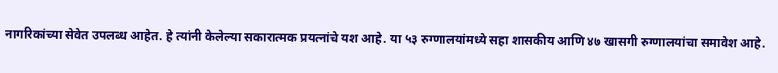नागरिकांच्या सेवेत उपलब्ध आहेत. हे त्यांनी केलेल्या सकारात्मक प्रयत्नांचे यश आहे. या ५३ रुग्णालयांमध्ये सहा शासकीय आणि ४७ खासगी रुग्णालयांचा समावेश आहे.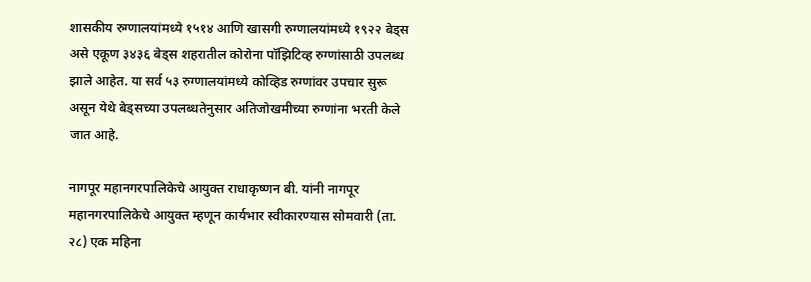शासकीय रुग्णालयांमध्ये १५१४ आणि खासगी रुग्णालयांमध्ये १९२२ बेड्स असे एकूण ३४३६ बेड्स शहरातील कोरोना पॉझिटिव्ह रुग्णांसाठी उपलब्ध झाले आहेत. या सर्व ५३ रुग्णालयांमध्ये कोव्हिड रुग्णांवर उपचार सुरू असून येथे बेड्सच्या उपलब्धतेनुसार अतिजोखमीच्या रुग्णांना भरती केले जात आहे.

नागपूर महानगरपालिकेचे आयुक्त राधाकृष्णन बी. यांनी नागपूर महानगरपालिकेचे आयुक्त म्हणून कार्यभार स्वीकारण्यास सोमवारी (ता. २८) एक महिना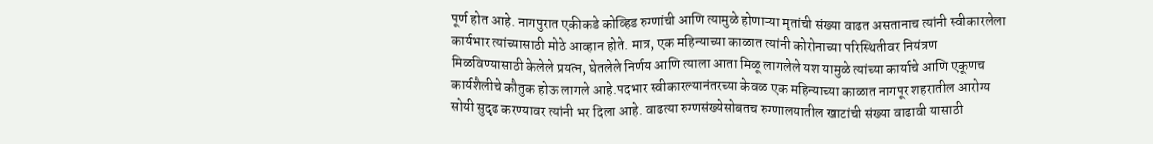पूर्ण होत आहे. नागपुरात एकीकडे कोव्हिड रुग्णांची आणि त्यामुळे होणाऱ्या मृतांची संख्या वाढत असतानाच त्यांनी स्वीकारलेला कार्यभार त्यांच्यासाठी मोठे आव्हान होते. मात्र, एक महिन्याच्या काळात त्यांनी कोरोनाच्या परिस्थितीवर नियंत्रण मिळविण्यासाठी केलेले प्रयत्न, घेतलेले निर्णय आणि त्याला आता मिळू लागलेले यश यामुळे त्यांच्या कार्याचे आणि एकूणच कार्यशैलीचे कौतुक होऊ लागले आहे.पदभार स्वीकारल्यानंतरच्या केवळ एक महिन्याच्या काळात नागपूर शहरातील आरोग्य सोयी सुदृढ करण्यावर त्यांनी भर दिला आहे. वाढत्या रुग्णसंख्येसोबतच रुग्णालयातील खाटांची संख्या वाढावी यासाठी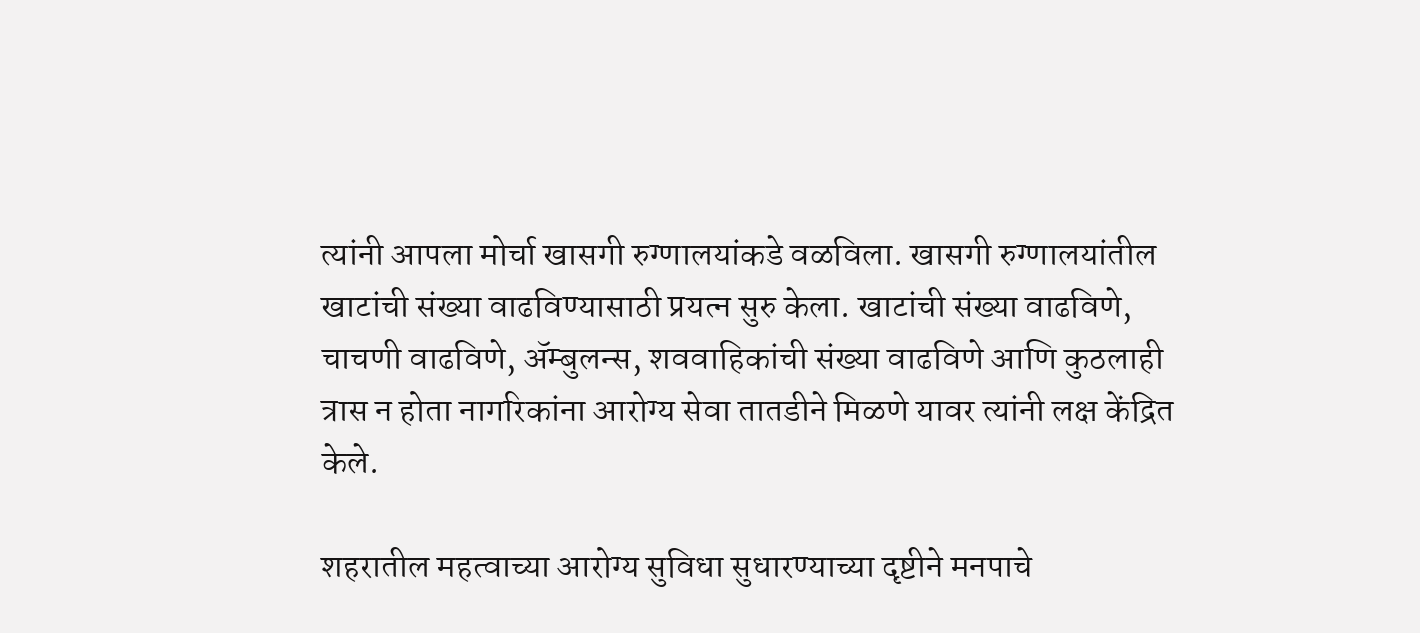त्यांनी आपला मोर्चा खासगी रुग्णालयांकडे वळविला. खासगी रुग्णालयांतील खाटांची संख्या वाढविण्यासाठी प्रयत्न सुरु केला. खाटांची संख्या वाढविणे, चाचणी वाढविणे, ॲम्बुलन्स, शववाहिकांची संख्या वाढविणे आणि कुठलाही त्रास न होता नागरिकांना आरोग्य सेवा तातडीने मिळणे यावर त्यांनी लक्ष केंद्रित केले.

शहरातील महत्वाच्या आरोग्य सुविधा सुधारण्याच्या दृष्टीने मनपाचे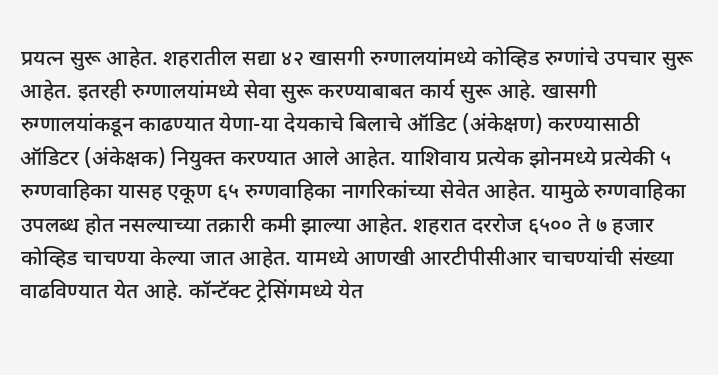प्रयत्न सुरू आहेत. शहरातील सद्या ४२ खासगी रुग्णालयांमध्ये कोव्हिड रुग्णांचे उपचार सुरू आहेत. इतरही रुग्णालयांमध्ये सेवा सुरू करण्याबाबत कार्य सुरू आहे. खासगी रुग्णालयांकडून काढण्यात येणा-या देयकाचे बिलाचे ऑडिट (अंकेक्षण) करण्यासाठी ऑडिटर (अंकेक्षक) नियुक्त करण्यात आले आहेत. याशिवाय प्रत्येक झोनमध्ये प्रत्येकी ५ रुग्णवाहिका यासह एकूण ६५ रुग्णवाहिका नागरिकांच्या सेवेत आहेत. यामुळे रुग्णवाहिका उपलब्ध होत नसल्याच्या तक्रारी कमी झाल्या आहेत. शहरात दररोज ६५०० ते ७ हजार कोव्हिड चाचण्या केल्या जात आहेत. यामध्ये आणखी आरटीपीसीआर चाचण्यांची संख्या वाढविण्यात येत आहे. कॉन्टॅक्ट ट्रेसिंगमध्ये येत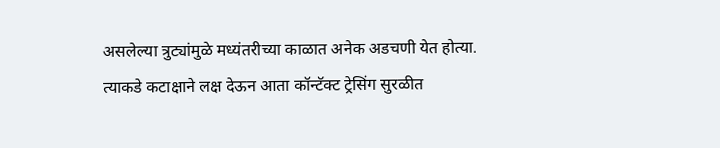असलेल्या त्रुट्यांमुळे मध्यंतरीच्या काळात अनेक अडचणी येत होत्या. त्याकडे कटाक्षाने लक्ष देऊन आता कॉन्टॅक्ट ट्रेसिंग सुरळीत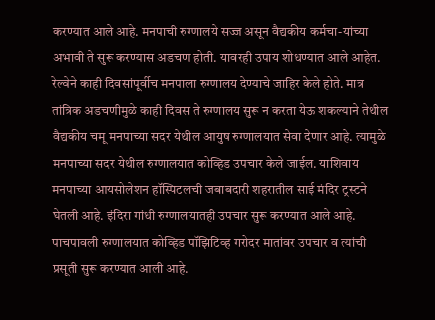करण्यात आले आहे. मनपाची रुग्णालये सज्ज असून वैद्यकीय कर्मचा-यांच्या अभावी ते सुरू करण्यास अडचण होती. यावरही उपाय शोधण्यात आले आहेत. रेल्वेने काही दिवसांपूर्वीच मनपाला रुग्णालय देण्याचे जाहिर केले होते. मात्र तांत्रिक अडचणीमुळे काही दिवस ते रुग्णालय सुरू न करता येऊ शकल्याने तेथील वैद्यकीय चमू मनपाच्या सदर येथील आयुष रुग्णालयात सेवा देणार आहे. त्यामुळे मनपाच्या सदर येथील रुग्णालयात कोव्हिड उपचार केले जाईल. याशिवाय मनपाच्या आयसोलेशन हॉस्पिटलची जबाबदारी शहरातील साई मंदिर ट्रस्टने घेतली आहे. इंदिरा गांधी रुग्णालयातही उपचार सुरू करण्यात आले आहे. पाचपावली रुग्णालयात कोव्हिड पॉझिटिव्ह गरोदर मातांवर उपचार व त्यांची प्रसूती सुरू करण्यात आली आहे.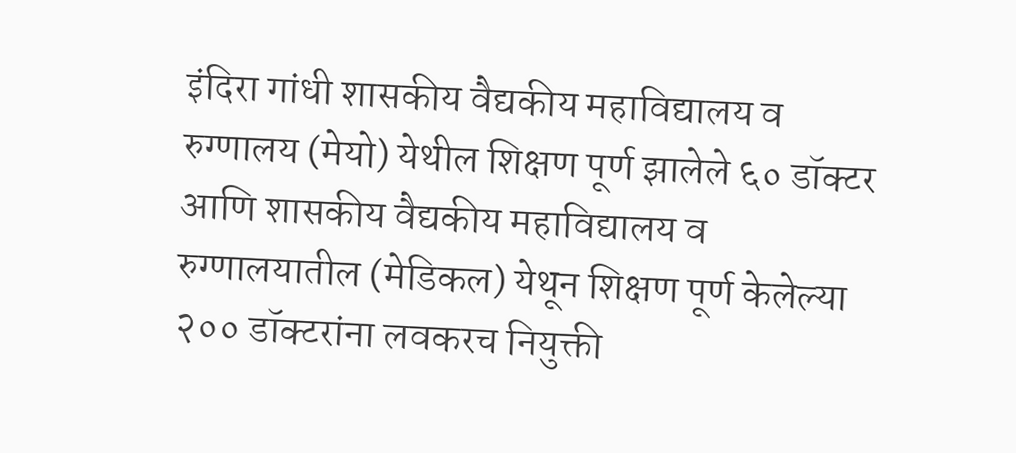इंदिरा गांधी शासकीय वैद्यकीय महाविद्यालय व रुग्णालय (मेयो) येथील शिक्षण पूर्ण झालेले ६० डॉक्टर आणि शासकीय वैद्यकीय महाविद्यालय व रुग्णालयातील (मेडिकल) येथून शिक्षण पूर्ण केलेल्या २०० डॉक्टरांना लवकरच नियुक्ती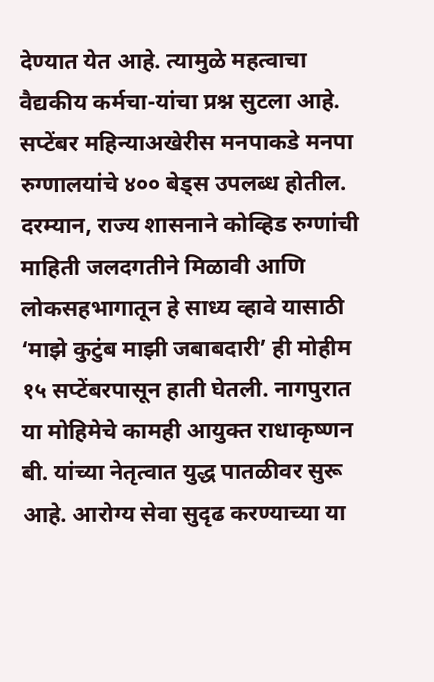देण्यात येत आहे. त्यामुळे महत्वाचा वैद्यकीय कर्मचा-यांचा प्रश्न सुटला आहे. सप्टेंबर महिन्याअखेरीस मनपाकडे मनपा रुग्णालयांचे ४०० बेड्स उपलब्ध होतील. दरम्यान, राज्य शासनाने कोव्हिड रुग्णांची माहिती जलदगतीने मिळावी आणि लोकसहभागातून हे साध्य व्हावे यासाठी ‘माझे कुटुंब माझी जबाबदारी’ ही मोहीम १५ सप्टेंबरपासून हाती घेतली. नागपुरात या मोहिमेचे कामही आयुक्त राधाकृष्णन बी. यांच्या नेतृत्वात युद्ध पातळीवर सुरू आहे. आरोग्य सेवा सुदृढ करण्याच्या या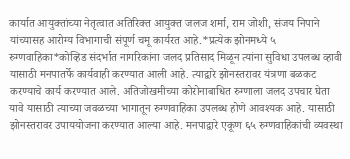कार्यात आयुक्तांच्या नेतृत्वात अतिरिक्त आयुक्त जलज शर्मा, राम जोशी, संजय निपाने यांच्यासह आरोग्य विभागाची संपूर्ण चमू कार्यरत आहे.*प्रत्येक झोनमध्ये ५ रुग्णवाहिका*कोव्हिड संदर्भात नागरिकांना जलद प्रतिसाद मिळून त्यांना सुविधा उपलब्ध व्हावी यासाठी मनपातर्फे कार्यवाही करण्यात आली आहे. त्याद्वारे झोनस्तरावर यंत्रणा बळकट करण्याचे कार्य करण्यात आले. अतिजोखमीच्या कोरोनाबाधित रुग्णाला जलद उपचार घेता यावे यासाठी त्याच्या जवळच्या भागातून रुग्णवाहिका उपलब्ध होणे आवश्यक आहे. यासाठी झोनस्तरावर उपाययोजना करण्यात आल्या आहे. मनपाद्वारे एकूण ६५ रुग्णवाहिकांची व्यवस्था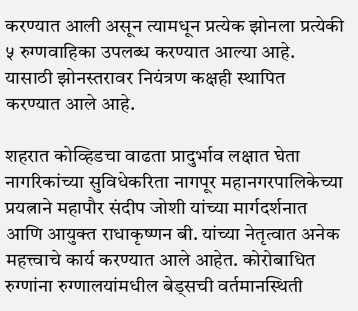करण्यात आली असून त्यामधून प्रत्येक झोनला प्रत्येकी ५ रुग्णवाहिका उपलब्ध करण्यात आल्या आहे. यासाठी झोनस्तरावर नियंत्रण कक्षही स्थापित करण्यात आले आहे.

शहरात कोव्हिडचा वाढता प्रादुर्भाव लक्षात घेता नागरिकांच्या सुविधेकरिता नागपूर महानगरपालिकेच्या प्रयत्नाने महापौर संदीप जोशी यांच्या मार्गदर्शनात आणि आयुक्त राधाकृष्णन बी. यांच्या नेतृत्वात अनेक महत्त्वाचे कार्य करण्यात आले आहेत. कोरोबाधित रुग्णांना रुग्णालयांमधील बेड्सची वर्तमानस्थिती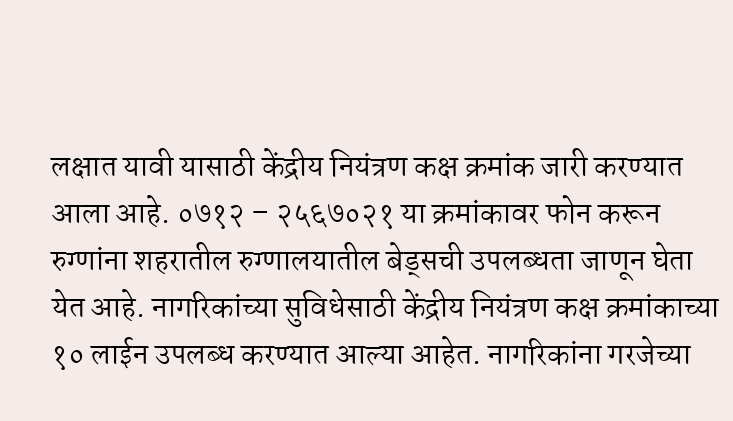लक्षात यावी यासाठी केंद्रीय नियंत्रण कक्ष क्रमांक जारी करण्यात आला आहे. ०७१२ – २५६७०२१ या क्रमांकावर फोन करून रुग्णांना शहरातील रुग्णालयातील बेड्सची उपलब्धता जाणून घेता येत आहे. नागरिकांच्या सुविधेसाठी केंद्रीय नियंत्रण कक्ष क्रमांकाच्या १० लाईन उपलब्ध करण्यात आल्या आहेत. नागरिकांना गरजेच्या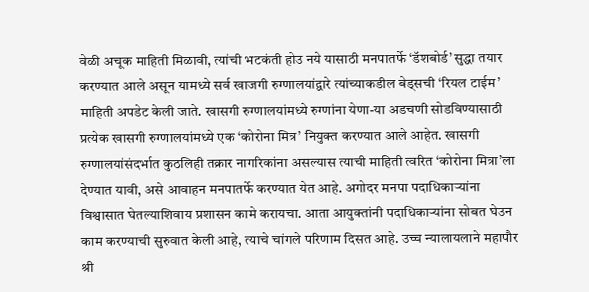वेळी अचूक माहिती मिळावी, त्यांची भटकंती होउ नये यासाठी मनपातर्फे ‘डॅशबोर्ड’ सुद्धा तयार करण्यात आले असून यामध्ये सर्व खाजगी रुग्णालयांद्वारे त्यांच्याकडील बेड्सची ‘रियल टाईम’ माहिती अपडेट केली जाते. खासगी रुग्णालयांमध्ये रुग्णांना येणा-या अडचणी सोडविण्यासाठी प्रत्येक खासगी रुग्णालयांमध्ये एक ‘कोरोना मित्र’ नियुक्त करण्यात आले आहेत. खासगी रुग्णालयांसंदर्भात कुठलिही तक्रार नागरिकांना असल्यास त्याची माहिती त्वरित ‘कोरोना मित्रा’ला देण्यात यावी, असे आवाहन मनपातर्फे करण्यात येत आहे. अगोदर मनपा पदाधिकाऱ्यांना विश्वासात घेतल्याशिवाय प्रशासन कामे करायचा. आता आयुक्तांनी पदाधिकाऱ्यांना सोबत घेउन काम करण्याची सुरुवात केली आहे, त्याचे चांगले परिणाम दिसत आहे. उच्च न्यालायलाने महापौर श्री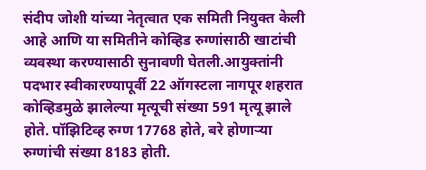संदीप जोशी यांच्या नेतृत्वात एक समिती नियुक्त केली आहे आणि या समितीने कोव्हिड रुग्णांसाठी खाटांची व्यवस्था करण्यासाठी सुनावणी घेतली.आयुक्तांनी पदभार स्वीकारण्यापूर्वी 22 ऑगस्टला नागपूर शहरात कोव्हिडमुळे झालेल्या मृत्यूची संख्या 591 मृत्यू झाले होते. पॉझिटिव्ह रुग्ण 17768 होते, बरे होणाऱ्या रुग्णांची संख्या 8183 होती.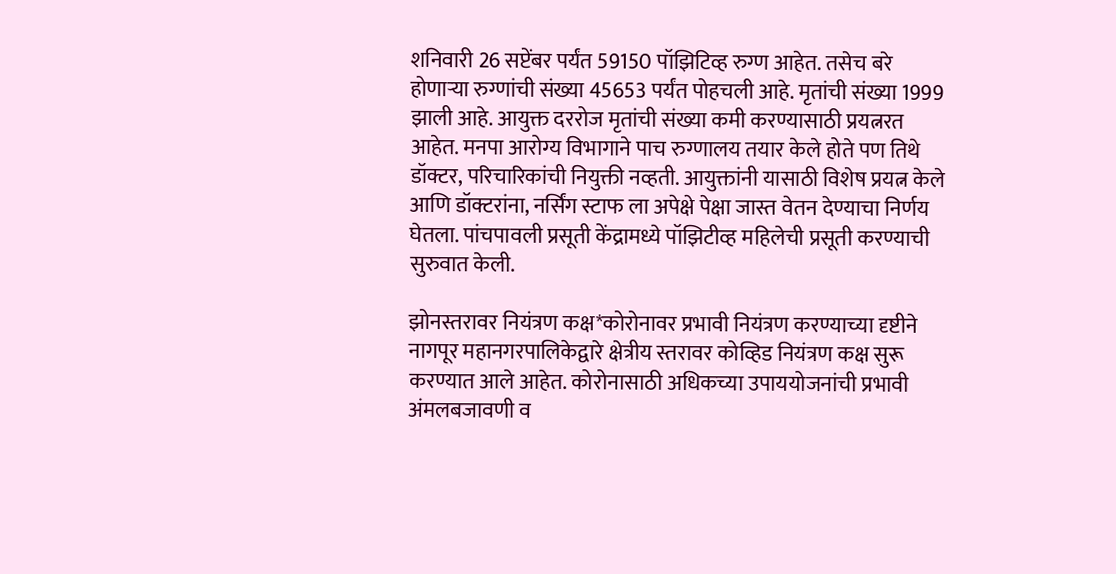शनिवारी 26 सप्टेंबर पर्यंत 59150 पॉझिटिव्ह रुग्ण आहेत. तसेच बरे होणाऱ्या रुग्णांची संख्या 45653 पर्यंत पोहचली आहे. मृतांची संख्या 1999 झाली आहे. आयुक्त दररोज मृतांची संख्या कमी करण्यासाठी प्रयत्नरत आहेत. मनपा आरोग्य विभागाने पाच रुग्णालय तयार केले होते पण तिथे डॉक्टर, परिचारिकांची नियुक्ती नव्हती. आयुक्तांनी यासाठी विशेष प्रयत्न केले आणि डॉक्टरांना, नर्सिंग स्टाफ ला अपेक्षे पेक्षा जास्त वेतन देण्याचा निर्णय घेतला. पांचपावली प्रसूती केंद्रामध्ये पॉझिटीव्ह महिलेची प्रसूती करण्याची सुरुवात केली.

झोनस्तरावर नियंत्रण कक्ष*कोरोनावर प्रभावी नियंत्रण करण्याच्या दृष्टीने नागपूर महानगरपालिकेद्वारे क्षेत्रीय स्तरावर कोव्हिड नियंत्रण कक्ष सुरू करण्यात आले आहेत. कोरोनासाठी अधिकच्या उपाययोजनांची प्रभावी अंमलबजावणी व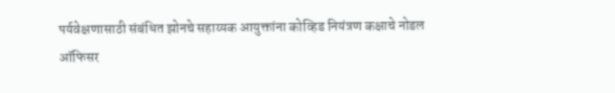पर्यवेक्षणासाठी संबंधित झोनचे सहाय्यक आयुक्तांना कोव्हिड नियंत्रण कक्षाचे नोडल ऑफिसर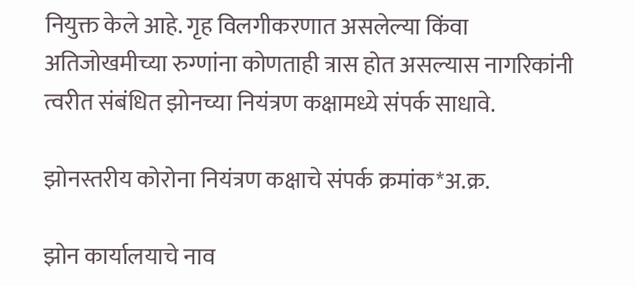नियुक्त केले आहे. गृह विलगीकरणात असलेल्या किंवा अतिजोखमीच्या रुग्णांना कोणताही त्रास होत असल्यास नागरिकांनी त्वरीत संबंधित झोनच्या नियंत्रण कक्षामध्ये संपर्क साधावे.

झोनस्तरीय कोरोना नियंत्रण कक्षाचे संपर्क क्रमांक*अ.क्र.

झोन कार्यालयाचे नाव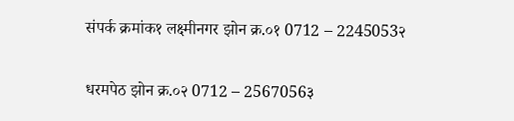संपर्क क्रमांक१ लक्ष्मीनगर झोन क्र.०१ 0712 – 2245053२

धरमपेठ झोन क्र.०२ 0712 – 2567056३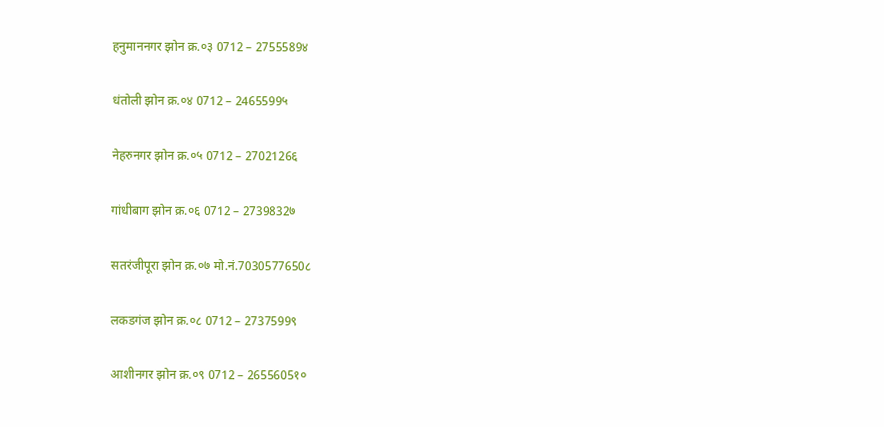हनुमाननगर झोन क्र.०३ 0712 – 2755589४

धंतोली झोन क्र.०४ 0712 – 2465599५

नेहरुनगर झोन क्र.०५ 0712 – 2702126६

गांधीबाग झोन क्र.०६ 0712 – 2739832७

सतरंजीपूरा झोन क्र.०७ मो.नं.7030577650८

लकडगंज झोन क्र.०८ 0712 – 2737599९

आशीनगर झोन क्र.०९ 0712 – 2655605१०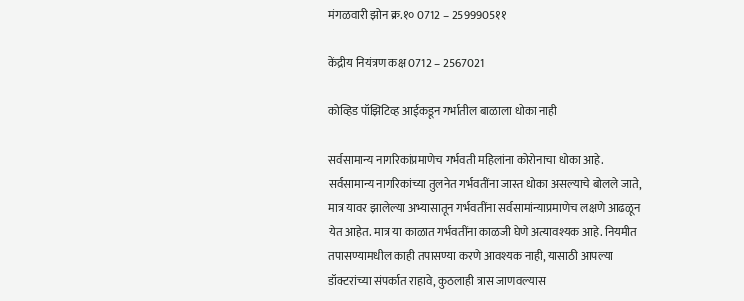मंगळवारी झोन क्र.१० 0712 – 2599905११

केंद्रीय नियंत्रण कक्ष 0712 – 2567021

कोव्हिड पॉझिटिव्ह आईकडून गर्भातील बाळाला धोका नाही

सर्वसामान्य नागरिकांप्रमाणेच गर्भवती महिलांना कोरोनाचा धोका आहे. सर्वसामान्य नागरिकांच्या तुलनेत गर्भवतींना जास्त धोका असल्याचे बोलले जाते, मात्र यावर झालेल्या अभ्यासातून गर्भवतींना सर्वसामांन्याप्रमाणेच लक्षणे आढळून येत आहेत. मात्र या काळात गर्भवतींना काळजी घेणे अत्यावश्यक आहे. नियमीत तपासण्यामधील काही तपासण्या करणे आवश्यक नाही, यासाठी आपल्या डॉक्टरांच्या संपर्कात राहावे, कुठलाही त्रास जाणवल्यास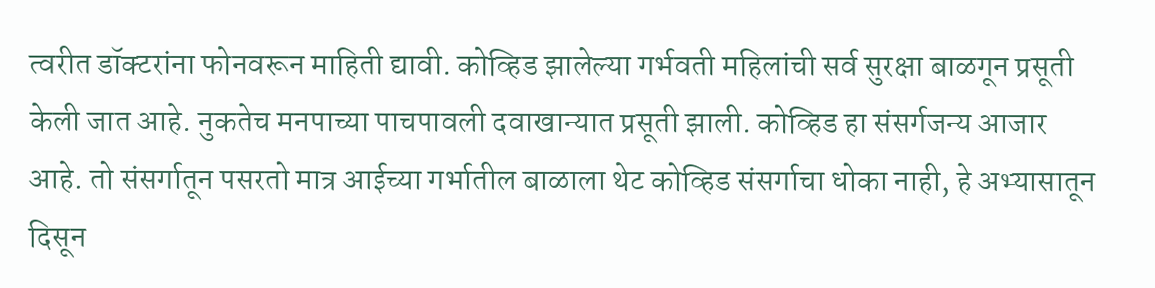त्वरीत डॉक्टरांना फोनवरून माहिती द्यावी. कोव्हिड झालेल्या गर्भवती महिलांची सर्व सुरक्षा बाळगून प्रसूती केली जात आहे. नुकतेच मनपाच्या पाचपावली दवाखान्यात प्रसूती झाली. कोव्हिड हा संसर्गजन्य आजार आहे. तो संसर्गातून पसरतो मात्र आईच्या गर्भातील बाळाला थेट कोव्हिड संसर्गाचा धोका नाही, हे अभ्यासातून दिसून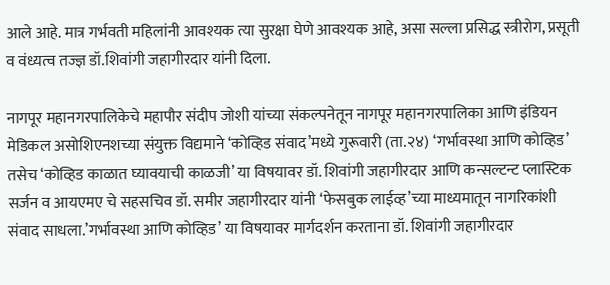आले आहे. मात्र गर्भवती महिलांनी आवश्यक त्या सुरक्षा घेणे आवश्यक आहे, असा सल्ला प्रसिद्ध स्त्रीरोग, प्रसूती व वंध्यत्व तज्ज्ञ डॉ.शिवांगी जहागीरदार यांनी दिला.

नागपूर महानगरपालिकेचे महापौर संदीप जोशी यांच्या संकल्पनेतून नागपूर महानगरपालिका आणि इंडियन मेडिकल असोशिएनशच्या संयुक्त विद्यमाने ‘कोव्हिड संवाद’मध्ये गुरूवारी (ता.२४) ‘गर्भावस्था आणि कोव्हिड’ तसेच ‘कोव्हिड काळात घ्यावयाची काळजी’ या विषयावर डॉ. शिवांगी जहागीरदार आणि कन्सल्टन्ट प्लास्टिक सर्जन व आयएमए चे सहसचिव डॉ. समीर जहागीरदार यांनी ‘फेसबुक लाईव्ह’च्या माध्यमातून नागरिकांशी संवाद साधला.’गर्भावस्था आणि कोव्हिड’ या विषयावर मार्गदर्शन करताना डॉ. शिवांगी जहागीरदार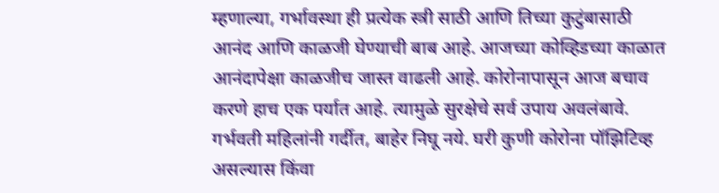म्हणाल्या, गर्भावस्था ही प्रत्येक स्त्री साठी आणि तिच्या कुटुंबासाठी आनंद आणि काळजी घेण्याची बाब आहे. आजच्या कोव्हिडच्या काळात आनंदापेक्षा काळजीच जास्त वाढली आहे. कोरोनापासून आज बचाव करणे हाच एक पर्यात आहे. त्यामुळे सुरक्षेचे सर्व उपाय अवलंबावे. गर्भवती महिलांनी गर्दीत, बाहेर निघू नये. घरी कुणी कोरोना पॉझिटिव्ह असल्यास किंवा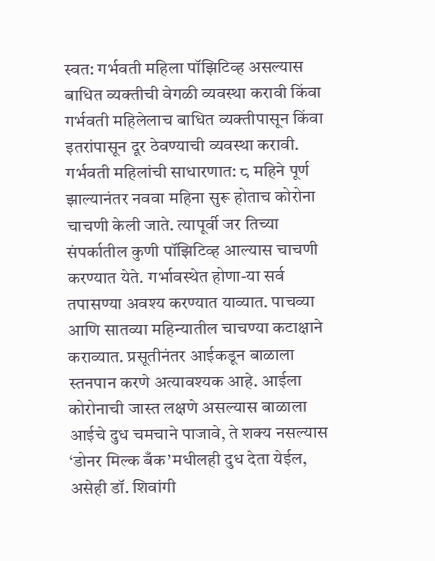स्वत: गर्भवती महिला पॉझिटिव्ह असल्यास बाधित व्यक्तीची वेगळी व्यवस्था करावी किंवा गर्भवती महिलेलाच बाधित व्यक्तीपासून किंवा इतरांपासून दूर ठेवण्याची व्यवस्था करावी. गर्भवती महिलांची साधारणात: ८ महिने पूर्ण झाल्यानंतर नववा महिना सुरू होताच कोरोना चाचणी केली जाते. त्यापूर्वी जर तिच्या संपर्कातील कुणी पॉझिटिव्ह आल्यास चाचणी करण्यात येते. गर्भावस्थेत होणा-या सर्व तपासण्या अवश्य करण्यात याव्यात. पाचव्या आणि सातव्‍या महिन्यातील चाचण्या कटाक्षाने कराव्यात. प्रसूतीनंतर आईकडून बाळाला स्तनपान करणे अत्यावश्यक आहे. आईला कोरोनाची जास्त लक्षणे असल्यास बाळाला आईचे दुध चमचाने पाजावे, ते शक्य नसल्यास ‘डोनर मिल्क बँक’मधीलही दुध देता येईल, असेही डॉ. शिवांगी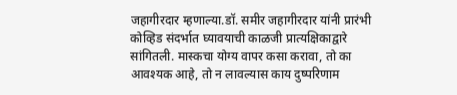जहागीरदार म्हणाल्या.डॉ. समीर जहागीरदार यांनी प्रारंभी कोव्हिड संदर्भात घ्यावयाची काळजी प्रात्यक्षिकाद्वारे सांगितली. मास्कचा योग्य वापर कसा करावा, तो का आवश्यक आहे, तो न लावल्यास काय दुष्परिणाम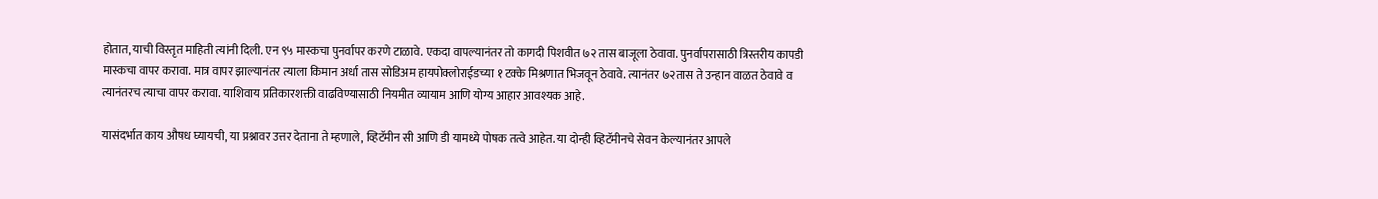होतात, याची विस्तृत माहिती त्यांनी दिली. एन ९५ मास्कचा पुनर्वापर करणे टाळावे. एकदा वापल्यानंतर तो कागदी पिशवीत ७२ तास बाजूला ठेवावा. पुनर्वापरासाठी त्रिस्तरीय कापडी मास्कचा वापर करावा. मात्र वापर झाल्यानंतर त्याला किमान अर्धा तास सोडिअम हायपोक्लोराईडच्या १ टक्के मिश्रणात भिजवून ठेवावे. त्यानंतर ७२तास ते उन्हान वाळत ठेवावे व त्यानंतरच त्याचा वापर करावा. याशिवाय प्रतिकारशक्ती वाढविण्यासाठी नियमीत व्यायाम आणि योग्य आहार आवश्यक आहे.

यासंदर्भात काय औषध घ्यायची, या प्रश्नावर उत्तर देताना ते म्हणाले, व्हिटॅमीन सी आणि डी यामध्ये पोषक तत्वे आहेत. या दोन्ही व्हिटॅमीनचे सेवन केल्यानंतर आपले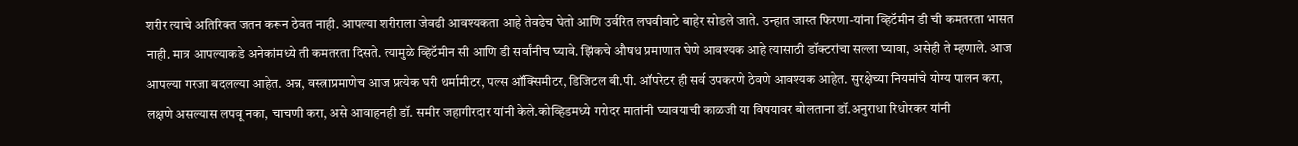शरीर त्याचे अतिरिक्त जतन करून ठेवत नाही. आपल्या शरीराला जेवढी आवश्यकता आहे तेवढेच घेतो आणि उर्वरित लघवीवाटे बाहेर सोडले जाते. उन्हात जास्त फिरणा-यांना व्हिटॅमीन डी ची कमतरता भासत नाही. मात्र आपल्याकडे अनेकांमध्ये ती कमतरता दिसते. त्यामुळे व्हिटॅमीन सी आणि डी सर्वांनीच घ्यावे. झिंकचे औषध प्रमाणात घेणे आवश्यक आहे त्यासाठी डॉक्टरांचा सल्ला घ्यावा, असेही ते म्हणाले. आज आपल्या गरजा बदलल्या आहेत. अन्न, वस्त्राप्रमाणेच आज प्रत्येक घरी थर्मामीटर, पल्स ऑक्सिमीटर, डिजिटल बी.पी. ऑपरेटर ही सर्व उपकरणे ठेवणे आवश्यक आहेत. सुरक्षेच्या नियमांचे योग्य पालन करा, लक्षणे असल्यास लपवू नका, चाचणी करा, असे आवाहनही डॉ. समीर जहागीरदार यांनी केले.कोव्हिडमध्ये गरोदर मातांनी घ्यावयाची काळजी या विषयावर बोलताना डॉ.अनुराधा रिधोरकर यांनी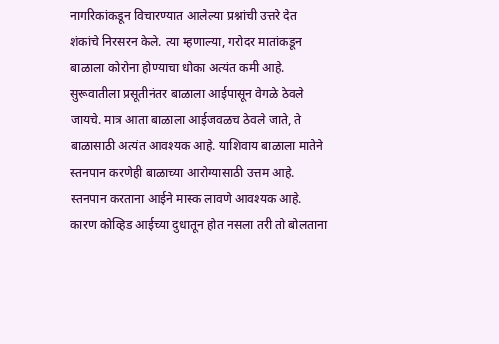नागरिकांकडून विचारण्यात आलेल्या प्रश्नांची उत्तरे देत शंकांचे निरसरन केले. त्या म्हणाल्या, गरोदर मातांकडून बाळाला कोरोना होण्याचा धोका अत्यंत कमी आहे. सुरूवातीला प्रसूतीनंतर बाळाला आईपासून वेगळे ठेवले जायचे. मात्र आता बाळाला आईजवळच ठेवले जाते, ते बाळासाठी अत्यंत आवश्यक आहे. याशिवाय बाळाला मातेने स्तनपान करणेही बाळाच्या आरोग्यासाठी उत्तम आहे. स्तनपान करताना आईने मास्क लावणे आवश्यक आहे. कारण कोव्हिड आईच्या दुधातून होत नसला तरी तो बोलताना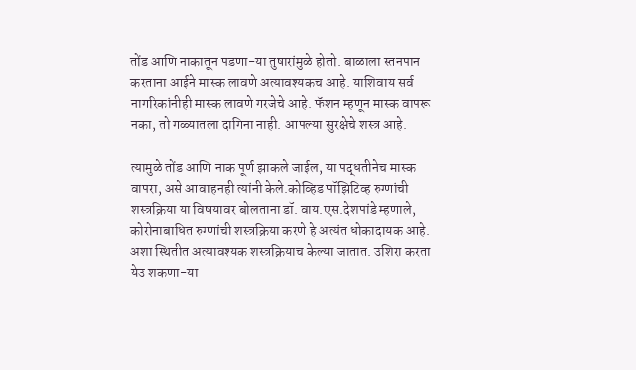तोंड आणि नाकातून पडणा-या तुषारांमुळे होतो. बाळाला स्तनपान करताना आईने मास्क लावणे अत्यावश्यकच आहे. याशिवाय सर्व नागरिकांनीही मास्क लावणे गरजेचे आहे. फॅशन म्हणून मास्क वापरू नका, तो गळ्यातला दागिना नाही. आपल्या सुरक्षेचे शस्त्र आहे.

त्यामुळे तोंड आणि नाक पूर्ण झाकले जाईल, या पद्धतीनेच मास्क वापरा, असे आवाहनही त्यांनी केले.कोव्हिड पॉझिटिव्ह रुग्णांची शस्त्रक्रिया या विषयावर बोलताना डॉ. वाय.एस.देशपांडे म्हणाले, कोरोनाबाधित रुग्णांची शस्त्रक्रिया करणे हे अत्यंत धोकादायक आहे. अशा स्थितीत अत्यावश्यक शस्त्रक्रियाच केल्या जातात. उशिरा करता येउ शकणा-या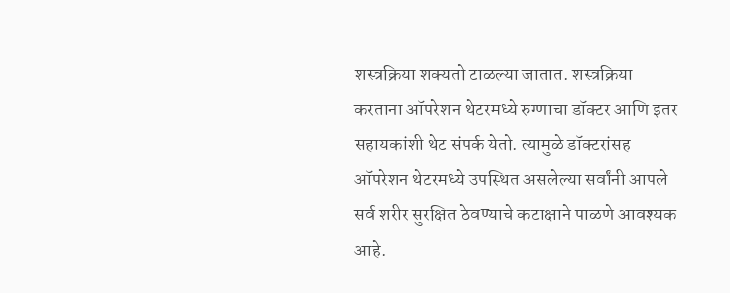शस्त्रक्रिया शक्यतो टाळल्या जातात. शस्त्रक्रिया करताना ऑपरेशन थेटरमध्ये रुग्णाचा डॉक्टर आणि इतर सहायकांशी थेट संपर्क येतो. त्यामुळे डॉक्टरांसह ऑपरेशन थेटरमध्ये उपस्थित असलेल्या सर्वांनी आपले सर्व शरीर सुरक्षित ठेवण्याचे कटाक्षाने पाळणे आवश्यक आहे.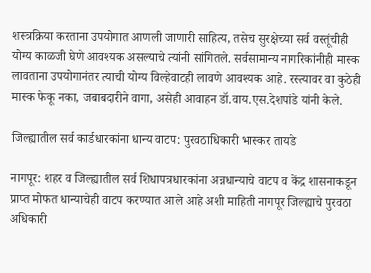शस्त्रक्रिया करताना उपयोगात आणली जाणारी साहित्य, तसेच सुरक्षेच्या सर्व वस्तूंचीही योग्य काळजी घेणे आवश्यक असल्याचे त्यांनी सांगितले. सर्वसामान्य नागरिकांनीही मास्क लावताना उपयोगानंतर त्याची योग्य विल्हेवाटही लावणे आवश्यक आहे. रस्त्यावर वा कुठेही मास्क फेकू नका, जबाबदारीने वागा, असेही आवाहन डॉ.वाय.एस.देशपांडे यांनी केले.

जिल्ह्यातील सर्व कार्डधारकांना धान्य वाटप: पुरवठाधिकारी भास्कर तायडे

नागपूर: शहर व जिल्ह्यातील सर्व शिधापत्रधारकांना अन्नधान्याचे वाटप व केंद्र शासनाकडून प्राप्त मोफत धान्याचेही वाटप करण्यात आले आहे अशी माहिती नागपूर जिल्ह्याचे पुरवठा अधिकारी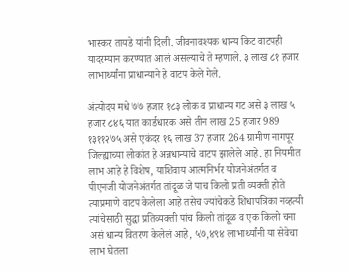भास्कर तायडे यांनी दिली. जीवनावश्यक धान्य किट वाटपही यादरम्यान करण्यात आलं असल्याचे ते म्हणाले. ३ लाख ८१ हजार लाभार्थ्यांना प्राधान्याने हे वाटप केले गेले.

अंत्योदय मधे ७७ हजार १८३ लोक व प्राधान्य गट असे ३ लाख ५ हजार ८४६ यात कार्डधारक असे तीन लाख 25 हजार 989 १३११२७५ असे एकंदर १६ लाख 37 हजार 264 ग्रामीण नागपूर जिल्ह्याच्या लोकांत हे अन्नधान्याचे वाटप झालेले आहे. हा नियमीत लाभ आहे हे विशेष, याशिवाय आत्मनिर्भर योजनेअंतर्गत व पीएनजी योजनेअंतर्गत तांदूळ जे पाच किलो प्रती व्यक्ती होते त्याप्रमाणे वाटप केलेला आहे तसेच ज्यांचेकडे शिधापत्रिका नव्हत्यी त्यांचेसाठी सुद्धा प्रतिव्यक्ती पांच किलो तांदूळ व एक किलो चना असं धान्य वितरण केलेलं आहे, ५७,४९४ लाभार्थ्यांनी या सेवेचा लाभ घेतला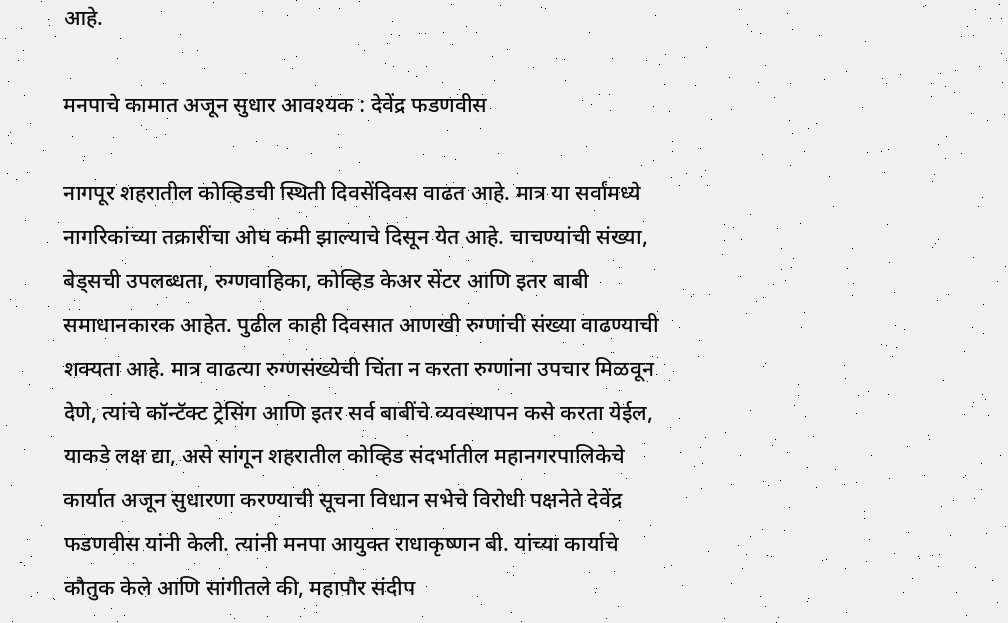आहे.

मनपाचे कामात अजून सुधार आवश्यक : देवेंद्र फडणवीस

नागपूर शहरातील कोव्हिडची स्थिती दिवसेंदिवस वाढत आहे. मात्र या सर्वांमध्ये नागरिकांच्या तक्रारींचा ओघ कमी झाल्याचे दिसून येत आहे. चाचण्यांची संख्या, बेड्सची उपलब्धता, रुग्णवाहिका, कोव्हिड केअर सेंटर आणि इतर बाबी समाधानकारक आहेत. पुढील काही दिवसात आणखी रुग्णांची संख्या वाढण्याची शक्यता आहे. मात्र वाढत्या रुग्णसंख्येची चिंता न करता रुग्णांना उपचार मिळवून देणे, त्यांचे कॉन्टॅक्ट ट्रेसिंग आणि इतर सर्व बाबींचे व्यवस्थापन कसे करता येईल, याकडे लक्ष द्या, असे सांगून शहरातील कोव्हिड संदर्भातील महानगरपालिकेचे कार्यात अजून सुधारणा करण्याची सूचना विधान सभेचे विरोधी पक्षनेते देवेंद्र फडणवीस यांनी केली. त्यांनी मनपा आयुक्त राधाकृष्णन बी. यांच्या कार्याचे कौतुक केले आणि सांगीतले की, महापौर संदीप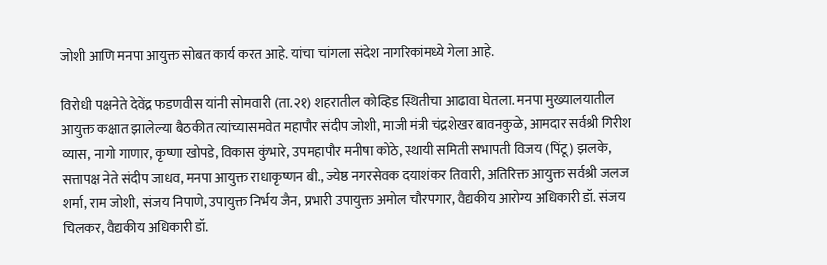जोशी आणि मनपा आयुक्त सोबत कार्य करत आहे. यांचा चांगला संदेश नागरिकांमध्ये गेला आहे.

विरोधी पक्षनेते देवेंद्र फडणवीस यांनी सोमवारी (ता.२१) शहरातील कोव्हिड स्थितीचा आढावा घेतला. मनपा मुख्यालयातील आयुक्त कक्षात झालेल्या बैठकीत त्यांच्यासमवेत महापौर संदीप जोशी, माजी मंत्री चंद्रशेखर बावनकुळे, आमदार सर्वश्री गिरीश व्यास, नागो गाणार, कृष्णा खोपडे, विकास कुंभारे, उपमहापौर मनीषा कोठे, स्थायी समिती सभापती विजय (पिंटू) झलके, सत्तापक्ष नेते संदीप जाधव, मनपा आयुक्त राधाकृष्णन बी., ज्येष्ठ नगरसेवक दयाशंकर तिवारी, अतिरिक्त आयुक्त सर्वश्री जलज शर्मा, राम जोशी, संजय निपाणे, उपायुक्त निर्भय जैन, प्रभारी उपायुक्त अमोल चौरपगार, वैद्यकीय आरोग्य अधिकारी डॉ. संजय चिलकर, वैद्यकीय अधिकारी डॉ.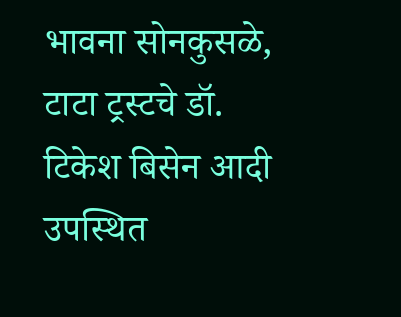भावना सोनकुसळे, टाटा ट्रस्टचे डॉ. टिकेश बिसेन आदी उपस्थित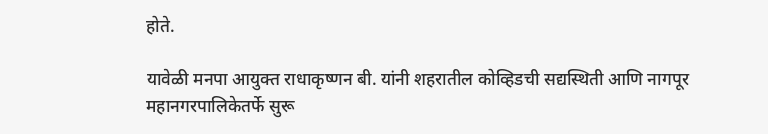होते.

यावेळी मनपा आयुक्त राधाकृष्णन बी. यांनी शहरातील कोव्हिडची सद्यस्थिती आणि नागपूर महानगरपालिकेतर्फे सुरू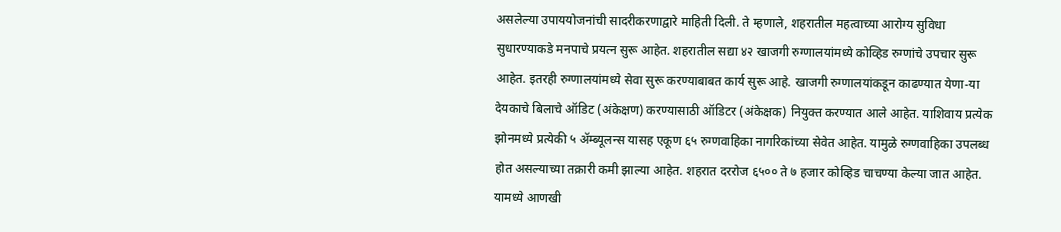असलेल्या उपाययोजनांची सादरीकरणाद्वारे माहिती दिली. ते म्हणाले, शहरातील महत्वाच्या आरोग्य सुविधा सुधारण्याकडे मनपाचे प्रयत्न सुरू आहेत. शहरातील सद्या ४२ खाजगी रुग्णालयांमध्ये कोव्हिड रुग्णांचे उपचार सुरू आहेत. इतरही रुग्णालयांमध्ये सेवा सुरू करण्याबाबत कार्य सुरू आहे. खाजगी रुग्णालयांकडून काढण्यात येणा-या देयकाचे बिलाचे ऑडिट (अंकेक्षण) करण्यासाठी ऑडिटर (अंकेक्षक) नियुक्त करण्यात आले आहेत. याशिवाय प्रत्येक झोनमध्ये प्रत्येकी ५ ॲम्ब्यूलन्स यासह एकूण ६५ रुग्णवाहिका नागरिकांच्या सेवेत आहेत. यामुळे रुग्णवाहिका उपलब्ध होत असल्याच्या तक्रारी कमी झाल्या आहेत. शहरात दररोज ६५०० ते ७ हजार कोव्हिड चाचण्या केल्या जात आहेत. यामध्ये आणखी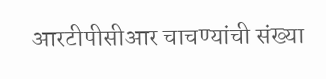आरटीपीसीआर चाचण्यांची संख्या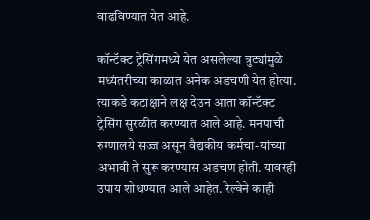वाढविण्यात येत आहे.

कॉन्टॅक्ट ट्रेसिंगमध्ये येत असलेल्या त्रुट्यांमुळे मध्यंतरीच्या काळात अनेक अडचणी येत होत्या. त्याकडे कटाक्षाने लक्ष देउन आता कॉन्टॅक्ट ट्रेसिंग सुरळीत करण्यात आले आहे. मनपाची रुग्णालये सज्ज असून वैद्यकीय कर्मचा-यांच्या अभावी ते सुरू करण्यास अडचण होती. यावरही उपाय शोधण्यात आले आहेत. रेल्वेने काही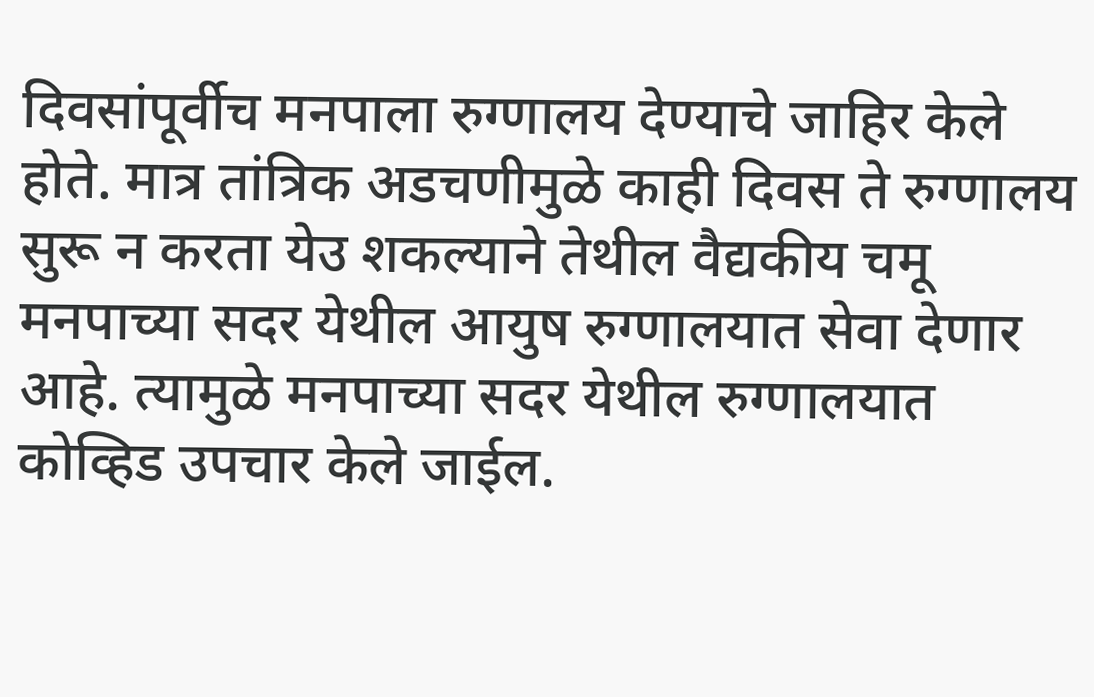दिवसांपूर्वीच मनपाला रुग्णालय देण्याचे जाहिर केले होते. मात्र तांत्रिक अडचणीमुळे काही दिवस ते रुग्णालय सुरू न करता येउ शकल्याने तेथील वैद्यकीय चमू मनपाच्या सदर येथील आयुष रुग्णालयात सेवा देणार आहे. त्यामुळे मनपाच्या सदर येथील रुग्णालयात कोव्हिड उपचार केले जाईल.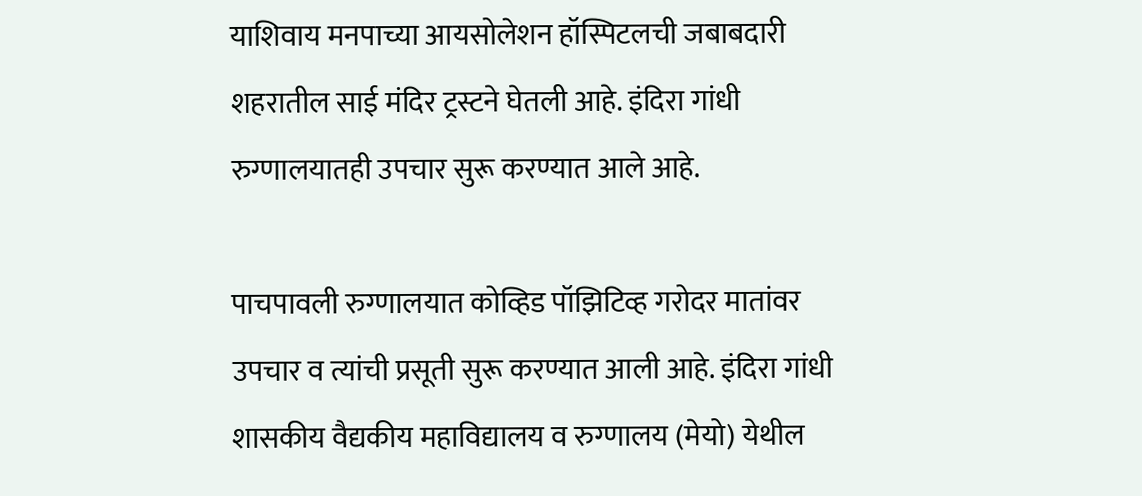याशिवाय मनपाच्या आयसोलेशन हॉस्पिटलची जबाबदारी शहरातील साई मंदिर ट्रस्टने घेतली आहे. इंदिरा गांधी रुग्णालयातही उपचार सुरू करण्यात आले आहे.

पाचपावली रुग्णालयात कोव्हिड पॉझिटिव्ह गरोदर मातांवर उपचार व त्यांची प्रसूती सुरू करण्यात आली आहे. इंदिरा गांधी शासकीय वैद्यकीय महाविद्यालय व रुग्णालय (मेयो) येथील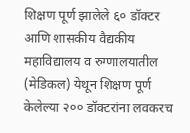शिक्षण पूर्ण झालेले ६० डॉक्टर आणि शासकीय वैद्यकीय महाविद्यालय व रुग्णालयातील (मेडिकल) येथून शिक्षण पूर्ण केलेल्या २०० डॉक्टरांना लवकरच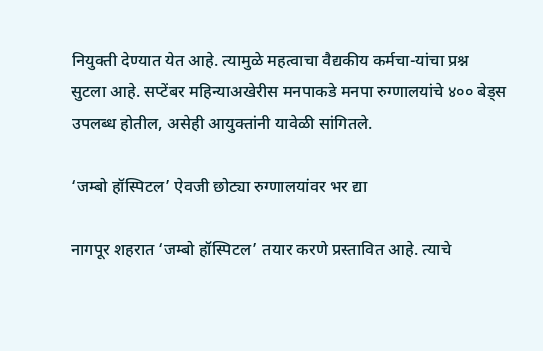नियुक्ती देण्यात येत आहे. त्यामुळे महत्वाचा वैद्यकीय कर्मचा-यांचा प्रश्न सुटला आहे. सप्टेंबर महिन्याअखेरीस मनपाकडे मनपा रुग्णालयांचे ४०० बेड्स उपलब्ध होतील, असेही आयुक्तांनी यावेळी सांगितले.

‘जम्बो हॉस्पिटल’ ऐवजी छोट्या रुग्णालयांवर भर द्या

नागपूर शहरात ‘जम्बो हॉस्पिटल’ तयार करणे प्रस्तावित आहे. त्याचे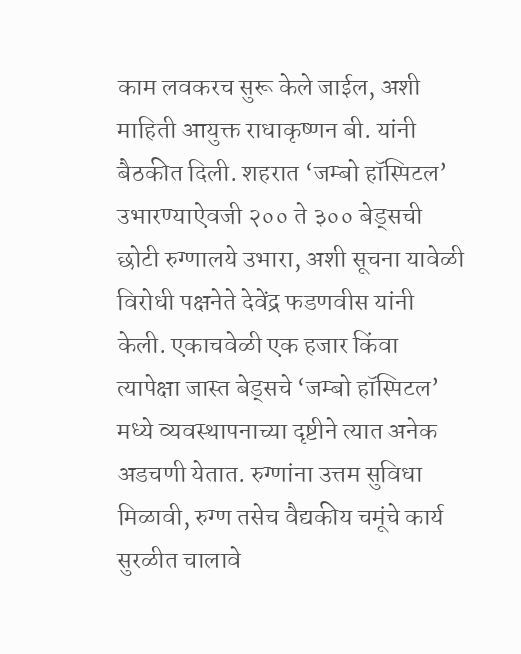काम लवकरच सुरू केले जाईल, अशी माहिती आयुक्त राधाकृष्णन बी. यांनी बैठकीत दिली. शहरात ‘जम्बो हॉस्पिटल’ उभारण्याऐवजी २०० ते ३०० बेड्सची छोटी रुग्णालये उभारा, अशी सूचना यावेळी विरोधी पक्षनेते देवेंद्र फडणवीस यांनी केली. एकाचवेळी एक हजार किंवा त्यापेक्षा जास्त बेड्सचे ‘जम्बो हॉस्पिटल’ मध्ये व्यवस्थापनाच्या दृष्टीने त्यात अनेक अडचणी येतात. रुग्णांना उत्तम सुविधा मिळावी, रुग्ण तसेच वैद्यकीय चमूंचे कार्य सुरळीत चालावे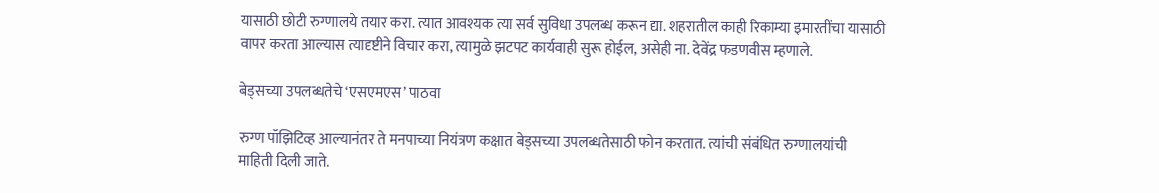यासाठी छोटी रुग्णालये तयार करा. त्यात आवश्यक त्या सर्व सुविधा उपलब्ध करून द्या. शहरातील काही रिकाम्या इमारतींचा यासाठी वापर करता आल्यास त्यादृष्टीने विचार करा, त्यामुळे झटपट कार्यवाही सुरू होईल, असेही ना. देवेंद्र फडणवीस म्हणाले.

बेड्सच्या उपलब्धतेचे ‘एसएमएस’ पाठवा

रुग्ण पॉझिटिव्ह आल्यानंतर ते मनपाच्या नियंत्रण कक्षात बेड्सच्या उपलब्धतेसाठी फोन करतात. त्यांची संबंधित रुग्णालयांची माहिती दिली जाते.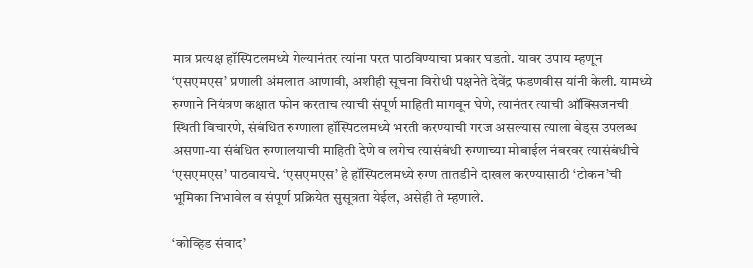मात्र प्रत्यक्ष हॉस्पिटलमध्ये गेल्यानंतर त्यांना परत पाठविण्याचा प्रकार घडतो. यावर उपाय म्हणून ‘एसएमएस’ प्रणाली अंमलात आणावी, अशीही सूचना विरोधी पक्षनेते देवेंद्र फडणवीस यांनी केली. यामध्ये रुग्णाने नियंत्रण कक्षात फोन करताच त्याची संपूर्ण माहिती मागवून घेणे, त्यानंतर त्याची ऑक्सिजनची स्थिती विचारणे, संबंधित रुग्णाला हॉस्पिटलमध्ये भरती करण्याची गरज असल्यास त्याला बेड्स उपलब्ध असणा-या संबंधित रुग्णालयाची माहिती देणे व लगेच त्यासंबंधी रुग्णाच्या मोबाईल नंबरवर त्यासंबंधीचे ‘एसएमएस’ पाठवायचे. ‘एसएमएस’ हे हॉस्पिटलमध्ये रुग्ण तातडीने दाखल करण्यासाठी ‘टोकन’ची भूमिका निभावेल व संपूर्ण प्रक्रियेत सुसूत्रता येईल, असेही ते म्हणाले.

‘कोव्हिड संवाद’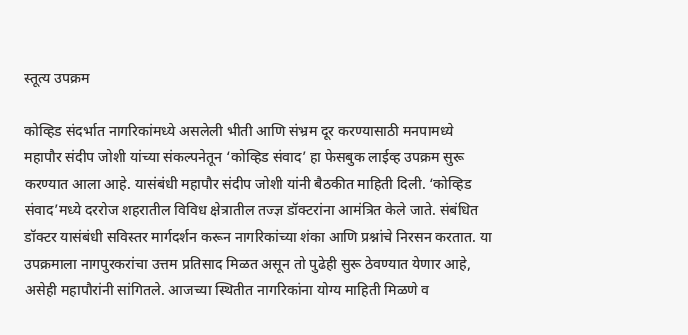स्तूत्य उपक्रम

कोव्हिड संदर्भात नागरिकांमध्ये असलेली भीती आणि संभ्रम दूर करण्यासाठी मनपामध्ये महापौर संदीप जोशी यांच्या संकल्पनेतून ‘कोव्हिड संवाद’ हा फेसबुक लाईव्ह उपक्रम सुरू करण्यात आला आहे. यासंबंधी महापौर संदीप जोशी यांनी बैठकीत माहिती दिली. ‘कोव्हिड संवाद’मध्ये दररोज शहरातील विविध क्षेत्रातील तज्ज्ञ डॉक्टरांना आमंत्रित केले जाते. संबंधित डॉक्टर यासंबंधी सविस्तर मार्गदर्शन करून नागरिकांच्या शंका आणि प्रश्नांचे निरसन करतात. या उपक्रमाला नागपुरकरांचा उत्तम प्रतिसाद मिळत असून तो पुढेही सुरू ठेवण्यात येणार आहे, असेही महापौरांनी सांगितले. आजच्या स्थितीत नागरिकांना योग्य माहिती मिळणे व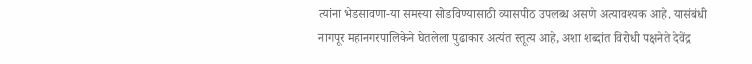त्यांना भेडसावणा-या समस्या सोडविण्यासाठी व्यासपीठ उपलब्ध असणे अत्यावश्यक आहे. यासंबंधी नागपूर महानगरपालिकेने घेतलेला पुढाकार अत्यंत स्तूत्य आहे, अशा शब्दांत विरोधी पक्षनेते देवेंद्र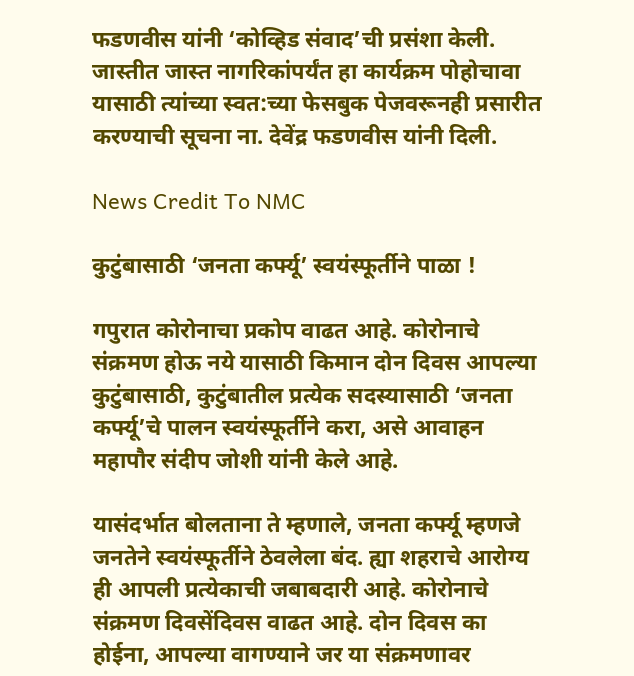फडणवीस यांनी ‘कोव्हिड संवाद’ची प्रसंशा केली. जास्तीत जास्त नागरिकांपर्यंत हा कार्यक्रम पोहोचावा यासाठी त्यांच्या स्वत:च्या फेसबुक पेजवरूनही प्रसारीत करण्याची सूचना ना. देवेंद्र फडणवीस यांनी दिली.

News Credit To NMC

कुटुंबासाठी ‘जनता कर्फ्यू’ स्वयंस्फूर्तीने पाळा !

गपुरात कोरोनाचा प्रकोप वाढत आहे. कोरोनाचे संक्रमण होऊ नये यासाठी किमान दोन दिवस आपल्या कुटुंबासाठी, कुटुंबातील प्रत्येक सदस्यासाठी ‘जनता कर्फ्यू’चे पालन स्वयंस्फूर्तीने करा, असे आवाहन महापौर संदीप जोशी यांनी केले आहे.

यासंदर्भात बोलताना ते म्हणाले, जनता कर्फ्यू म्हणजे जनतेने स्वयंस्फूर्तीने ठेवलेला बंद. ह्या शहराचे आरोग्य ही आपली प्रत्येकाची जबाबदारी आहे. कोरोनाचे संक्रमण दिवसेंदिवस वाढत आहे. दोन दिवस का होईना, आपल्या वागण्याने जर या संक्रमणावर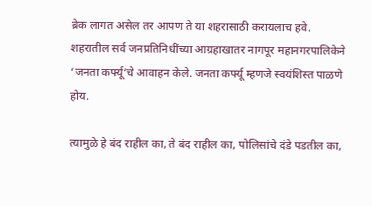ब्रेक लागत असेल तर आपण ते या शहरासाठी करायलाच हवे. शहरातील सर्व जनप्रतिनिधींच्या आग्रहाखातर नागपूर महानगरपालिकेने ‘जनता कर्फ्यू’चे आवाहन केले. जनता कर्फ्यू म्हणजे स्वयंशिस्त पाळणे होय.

त्यामुळे हे बंद राहील का, ते बंद राहील का, पोलिसांचे दंडे पडतील का,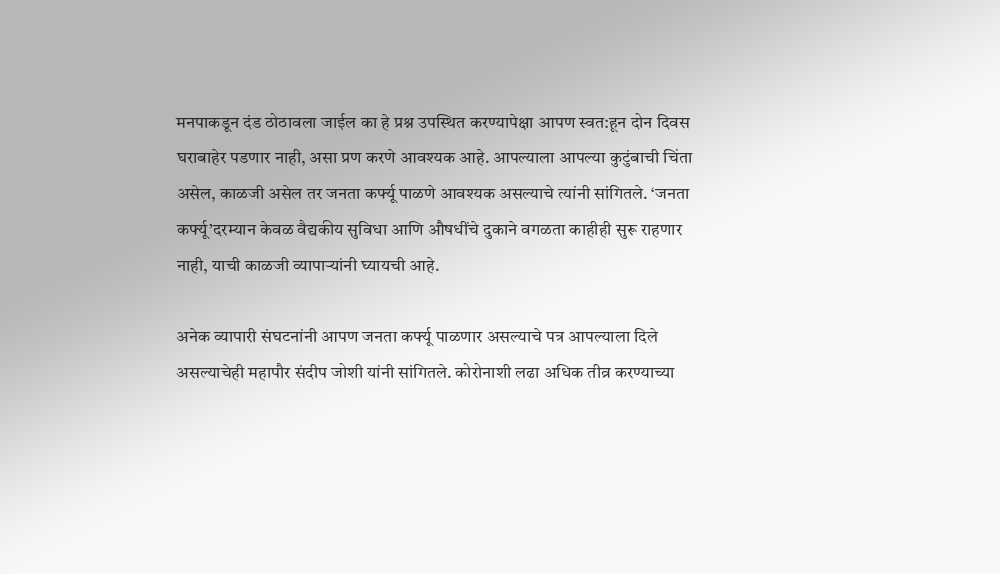मनपाकडून दंड ठोठावला जाईल का हे प्रश्न उपस्थित करण्यापेक्षा आपण स्वत:हून दोन दिवस घराबाहेर पडणार नाही, असा प्रण करणे आवश्यक आहे. आपल्याला आपल्या कुटुंबाची चिंता असेल, काळजी असेल तर जनता कर्फ्यू पाळणे आवश्यक असल्याचे त्यांनी सांगितले. ‘जनता कर्फ्यू’दरम्यान केवळ वैद्यकीय सुविधा आणि औषधींचे दुकाने वगळता काहीही सुरू राहणार नाही, याची काळजी व्यापाऱ्यांनी घ्यायची आहे.

अनेक व्यापारी संघटनांनी आपण जनता कर्फ्यू पाळणार असल्याचे पत्र आपल्याला दिले असल्याचेही महापौर संदीप जोशी यांनी सांगितले. कोरोनाशी लढा अधिक तीव्र करण्याच्या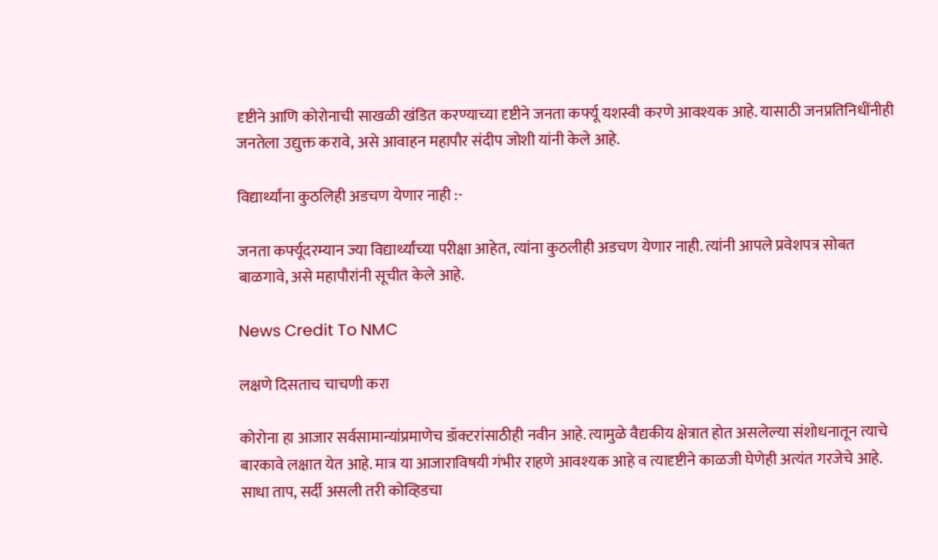दृष्टीने आणि कोरोनाची साखळी खंडित करण्याच्या दृष्टीने जनता कर्फ्यू यशस्वी करणे आवश्यक आहे. यासाठी जनप्रतिनिधींनीही जनतेला उद्युक्त करावे, असे आवाहन महापौर संदीप जोशी यांनी केले आहे.

विद्यार्थ्यांना कुठलिही अडचण येणार नाही :-

जनता कर्फ्यूदरम्यान ज्या विद्यार्थ्यांच्या परीक्षा आहेत, त्यांना कुठलीही अडचण येणार नाही. त्यांनी आपले प्रवेशपत्र सोबत बाळगावे, असे महापौरांनी सूचीत केले आहे.

News Credit To NMC

लक्षणे दिसताच चाचणी करा

कोरोना हा आजार सर्वसामान्यांप्रमाणेच डॉक्टरांसाठीही नवीन आहे. त्यामुळे वैद्यकीय क्षेत्रात होत असलेल्या संशोधनातून त्याचे बारकावे लक्षात येत आहे. मात्र या आजाराविषयी गंभीर राहणे आवश्यक आहे व त्यादृष्टीने काळजी घेणेही अत्यंत गरजेचे आहे. साधा ताप, सर्दी असली तरी कोव्हिडचा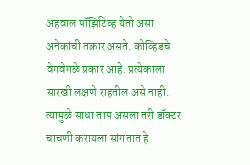अहवाल पॉझिटिव्ह येतो असा अनेकांची तक्रार असते. कोव्हिडचे वेगवेगळे प्रकार आहे. प्रत्येकाला सारखी लक्षणे राहतील असे नाही. त्यामुळे साधा ताप असला तरी डॉक्टर चाचणी करायला सांगतात हे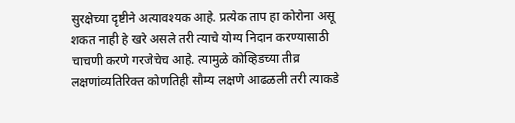सुरक्षेच्या दृष्टीने अत्यावश्यक आहे. प्रत्येक ताप हा कोरोना असू शकत नाही हे खरे असले तरी त्याचे योग्य निदान करण्यासाठी चाचणी करणे गरजेचेच आहे. त्यामुळे कोव्हिडच्या तीव्र लक्षणांव्यतिरिक्त कोणतिही सौम्य लक्षणे आढळली तरी त्याकडे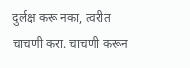दुर्लक्ष करू नका, त्वरीत चाचणी करा. चाचणी करून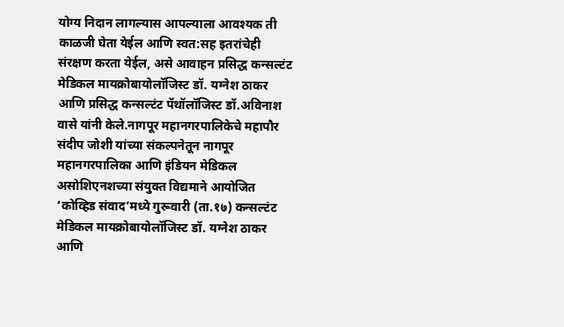योग्य निदान लागल्यास आपल्याला आवश्यक ती काळजी घेता येईल आणि स्वत:सह इतरांचेही संरक्षण करता येईल, असे आवाहन प्रसिद्ध कन्सल्टंट मेडिकल मायक्रोबायोलॉजिस्ट डॉ. यग्नेश ठाकर आणि प्रसिद्ध कन्सल्टंट पॅथॉलॉजिस्ट डॉ.अविनाश वासे यांनी केले.नागपूर महानगरपालिकेचे महापौर संदीप जोशी यांच्या संकल्पनेतून नागपूर महानगरपालिका आणि इंडियन मेडिकल असोशिएनशच्या संयुक्त विद्यमाने आयोजित ‘कोव्हिड संवाद’मध्ये गुरूवारी (ता.१७) कन्सल्टंट मेडिकल मायक्रोबायोलॉजिस्ट डॉ. यग्नेश ठाकर आणि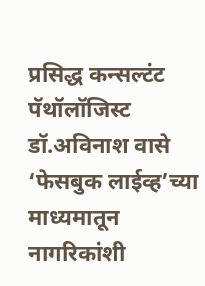प्रसिद्ध कन्सल्टंट पॅथॉलॉजिस्ट डॉ.अविनाश वासे ‘फेसबुक लाईव्ह’च्या माध्यमातून नागरिकांशी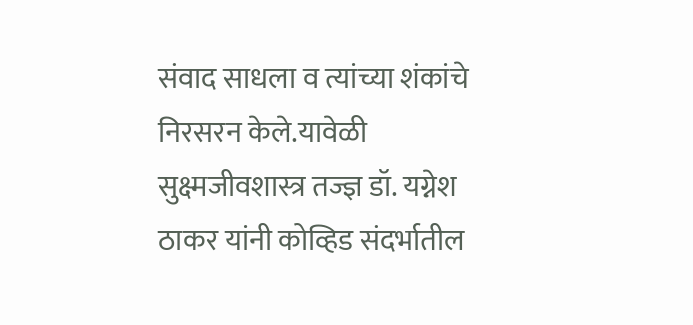संवाद साधला व त्यांच्या शंकांचे निरसरन केले.यावेळी सुक्ष्मजीवशास्त्र तज्ज्ञ डॉ. यग्नेश ठाकर यांनी कोव्हिड संदर्भातील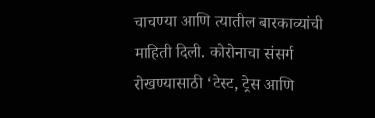चाचण्या आणि त्यातील बारकाव्यांची माहिती दिली. कोरोनाचा संसर्ग रोखण्यासाठी ‘टेस्ट, ट्रेस आणि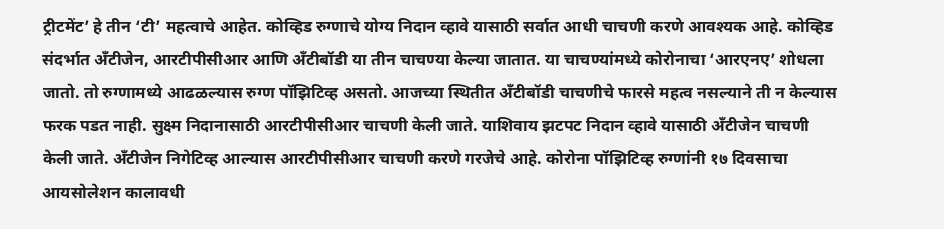ट्रीटमेंट’ हे तीन ‘टी’ महत्वाचे आहेत. कोव्हिड रुग्णाचे योग्य निदान व्हावे यासाठी सर्वात आधी चाचणी करणे आवश्यक आहे. कोव्हिड संदर्भात अँटीजेन, आरटीपीसीआर आणि अँटीबॉडी या तीन चाचण्या केल्या जातात. या चाचण्यांमध्ये कोरोनाचा ‘आरएनए’ शोधला जातो. तो रुग्णामध्ये आढळल्यास रुग्ण पॉझिटिव्ह असतो. आजच्या स्थितीत अँटीबॉडी चाचणीचे फारसे महत्व नसल्याने ती न केल्यास फरक पडत नाही. सुक्ष्म निदानासाठी आरटीपीसीआर चाचणी केली जाते. याशिवाय झटपट निदान व्हावे यासाठी अँटीजेन चाचणी केली जाते. अँटीजेन निगेटिव्ह आल्यास आरटीपीसीआर चाचणी करणे गरजेचे आहे. कोरोना पॉझिटिव्ह रुग्णांनी १७ दिवसाचा आयसोलेशन कालावधी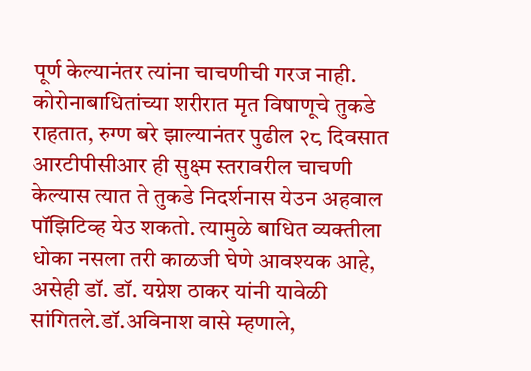पूर्ण केल्यानंतर त्यांना चाचणीची गरज नाही. कोरोनाबाधितांच्या शरीरात मृत विषाणूचे तुकडे राहतात, रुग्ण बरे झाल्यानंतर पुढील २८ दिवसात आरटीपीसीआर ही सुक्ष्म स्तरावरील चाचणी केल्यास त्यात ते तुकडे निदर्शनास येउन अहवाल पॉझिटिव्ह येउ शकतो. त्यामुळे बाधित व्यक्तीला धोका नसला तरी काळजी घेणे आवश्यक आहे, असेही डॉ. डॉ. यग्नेश ठाकर यांनी यावेळी सांगितले.डॉ.अविनाश वासे म्हणाले,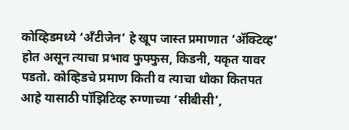कोव्हिडमध्ये ‘अँटीजेन’ हे खूप जास्त प्रमाणात ‘ॲक्टिव्ह’ होत असून त्याचा प्रभाव फुफ्फुस, किडनी, यकृत यावर पडतो. कोव्हिडचे प्रमाण किती व त्याचा धोका कितपत आहे यासाठी पॉझिटिव्ह रुग्णाच्या ‘सीबीसी’,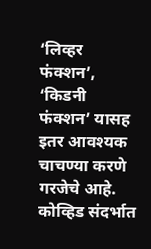‘लिव्हर फंक्शन’, ‘किडनी फंक्शन’ यासह इतर आवश्यक चाचण्या करणे गरजेचे आहे. कोव्हिड संदर्भात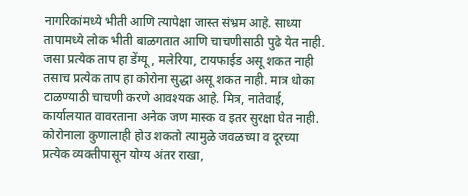नागरिकांमध्ये भीती आणि त्यापेक्षा जास्त संभ्रम आहे. साध्या तापामध्ये लोक भीती बाळगतात आणि चाचणीसाठी पुढे येत नाही. जसा प्रत्येक ताप हा डेंग्यू, मलेरिया, टायफाईड असू शकत नाही तसाच प्रत्येक ताप हा कोरोना सुद्धा असू शकत नाही. मात्र धोका टाळण्याठी चाचणी करणे आवश्यक आहे. मित्र, नातेवाई, कार्यालयात वावरताना अनेक जण मास्क व इतर सुरक्षा घेत नाही. कोरोनाला कुणालाही होउ शकतो त्यामुळे जवळच्या व दूरच्या प्रत्येक व्यक्तीपासून योग्य अंतर राखा,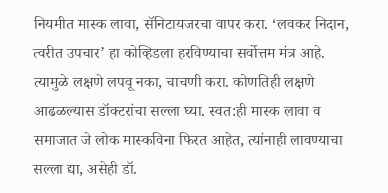नियमीत मास्क लावा, सॅनिटायजरचा वापर करा. ‘लवकर निदान, त्वरीत उपचार’ हा कोव्हिडला हरविण्याचा सर्वोत्तम मंत्र आहे. त्यामुळे लक्षणे लपवू नका, चाचणी करा. कोणतिही लक्षणे आढळल्यास डॉक्टरांचा सल्ला घ्या. स्वत:ही मास्क लावा व समाजात जे लोक मास्कविना फिरत आहेत, त्यांनाही लावण्याचा सल्ला द्या, असेही डॉ.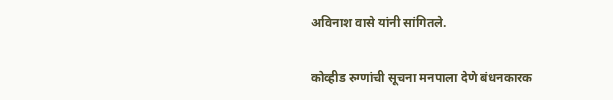अविनाश वासे यांनी सांगितले.

कोव्हीड रुग्णांची सूचना मनपाला देणे बंधनकारक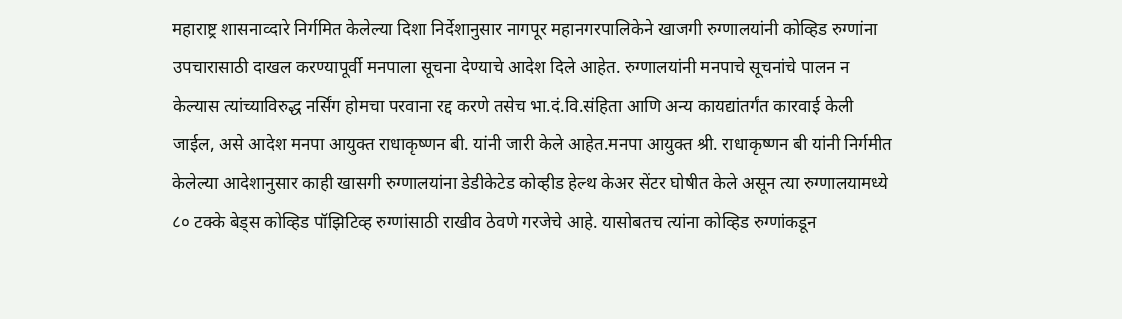महाराष्ट्र शासनाव्दारे निर्गमित केलेल्या दिशा निर्देशानुसार नागपूर महानगरपालिकेने खाजगी रुग्णालयांनी कोव्हिड रुग्णांना उपचारासाठी दाखल करण्यापूर्वी मनपाला सूचना देण्याचे आदेश दिले आहेत. रुग्णालयांनी मनपाचे सूचनांचे पालन न केल्यास त्यांच्याविरुद्ध नर्सिंग होमचा परवाना रद्द करणे तसेच भा.दं.वि.संहिता आणि अन्य कायद्यांतर्गंत कारवाई केली जाईल, असे आदेश मनपा आयुक्त राधाकृष्णन बी. यांनी जारी केले आहेत.मनपा आयुक्त श्री. राधाकृष्णन बी यांनी निर्गमीत केलेल्या आदेशानुसार काही खासगी रुग्णालयांना डेडीकेटेड कोव्हीड हेल्थ केअर सेंटर घोषीत केले असून त्या रुग्णालयामध्ये ८० टक्के बेड्स कोव्हिड पॉझिटिव्ह रुग्णांसाठी राखीव ठेवणे गरजेचे आहे. यासोबतच त्यांना कोव्हिड रुग्णांकडून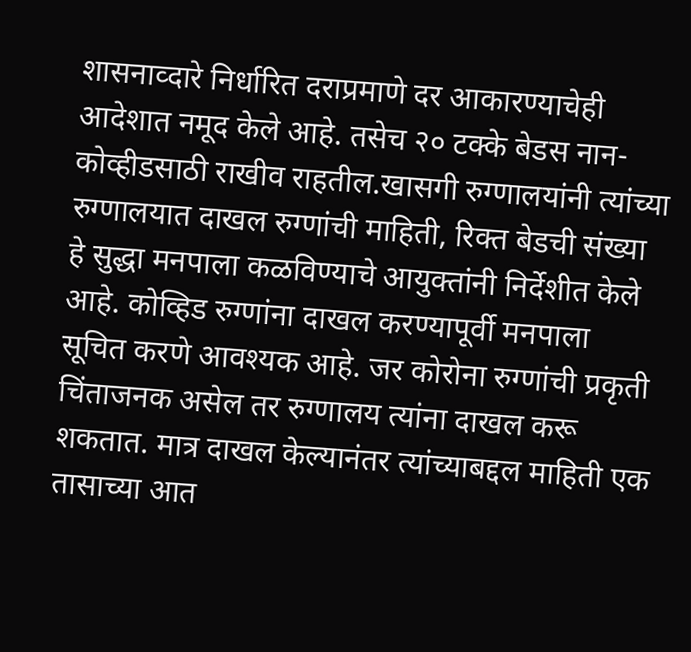शासनाव्दारे निर्धारित दराप्रमाणे दर आकारण्याचेही आदेशात नमूद केले आहे. तसेच २० टक्के बेडस नान-कोव्हीडसाठी राखीव राहतील.खासगी रुग्णालयांनी त्यांच्या रुग्णालयात दाखल रुग्णांची माहिती, रिक्त बेडची संख्या हे सुद्धा मनपाला कळविण्याचे आयुक्तांनी निर्देशीत केले आहे. कोव्हिड रुग्णांना दाखल करण्यापूर्वी मनपाला सूचित करणे आवश्यक आहे. जर कोरोना रुग्णांची प्रकृती चिंताजनक असेल तर रुग्णालय त्यांना दाखल करू शकतात. मात्र दाखल केल्यानंतर त्यांच्याबद्दल माहिती एक तासाच्या आत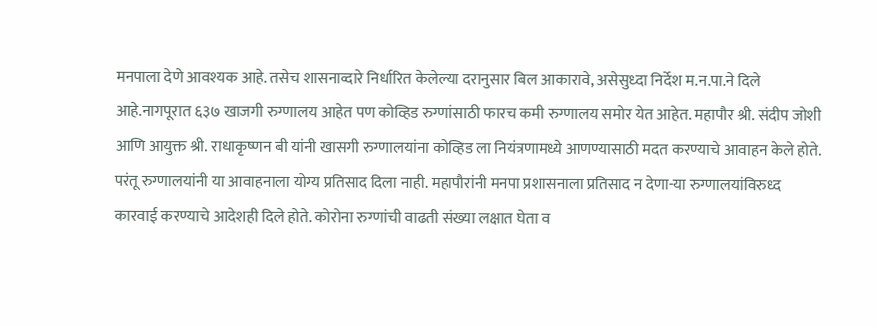मनपाला देणे आवश्यक आहे. तसेच शासनाव्दारे निर्धारित केलेल्या दरानुसार बिल आकारावे, असेसुध्दा निर्देश म.न.पा.ने दिले आहे.नागपूरात ६३७ खाजगी रुग्णालय आहेत पण कोव्हिड रुग्णांसाठी फारच कमी रुग्णालय समोर येत आहेत. महापौर श्री. संदीप जोशी आणि आयुक्त श्री. राधाकृष्णन बी यांनी खासगी रुग्णालयांना कोव्हिड ला नियंत्रणामध्ये आणण्यासाठी मदत करण्याचे आवाहन केले होते. परंतू रुग्णालयांनी या आवाहनाला योग्य प्रतिसाद दिला नाही. महापौरांनी मनपा प्रशासनाला प्रतिसाद न देणा-या रुग्णालयांविरुध्द कारवाई करण्याचे आदेशही दिले होते. कोरोना रुग्णांची वाढती संख्या लक्षात घेता व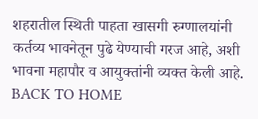शहरातील स्थिती पाहता खासगी रुग्णालयांनी कर्तव्य भावनेतून पुढे येण्याची गरज आहे, अशी भावना महापौर व आयुक्तांनी व्यक्त केली आहे. BACK TO HOME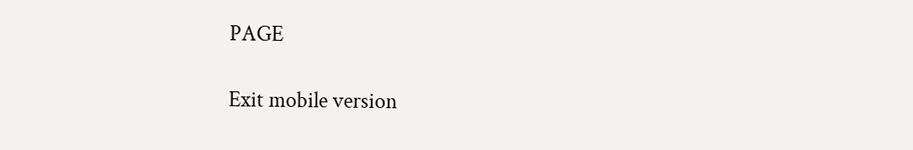PAGE

Exit mobile version